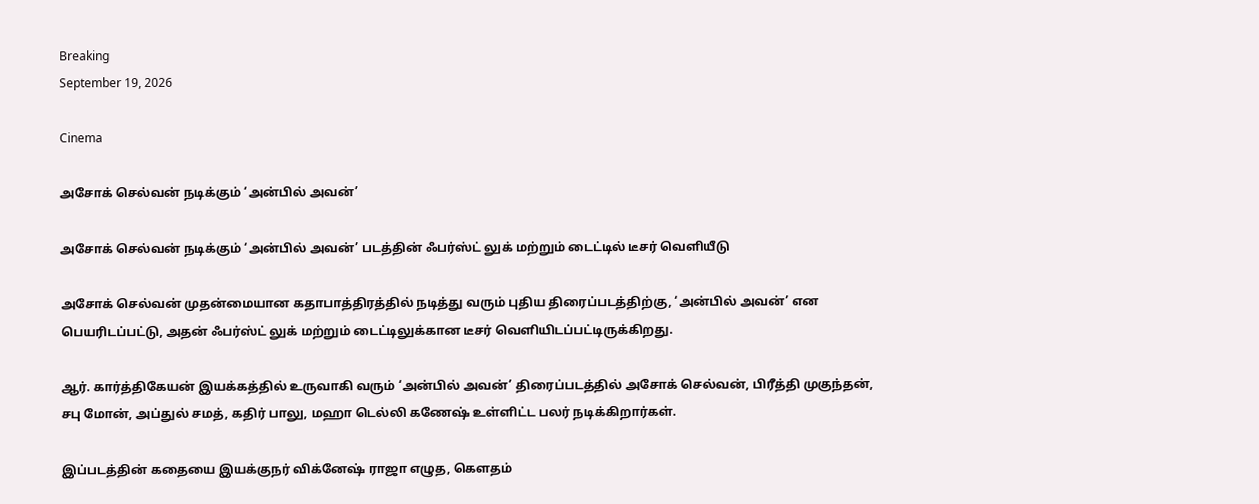Breaking
September 19, 2026

Cinema

அசோக் செல்வன் நடிக்கும் ‘அன்பில் அவன்’

அசோக் செல்வன் நடிக்கும் ‘அன்பில் அவன்’ படத்தின் ஃபர்ஸ்ட் லுக் மற்றும் டைட்டில் டீசர் வெளியீடு

அசோக் செல்வன் முதன்மையான கதாபாத்திரத்தில் நடித்து வரும் புதிய திரைப்படத்திற்கு, ‘அன்பில் அவன்’ என பெயரிடப்பட்டு, அதன் ஃபர்ஸ்ட் லுக் மற்றும் டைட்டிலுக்கான டீசர் வெளியிடப்பட்டிருக்கிறது.

ஆர். கார்த்திகேயன் இயக்கத்தில் உருவாகி வரும் ‘அன்பில் அவன்’ திரைப்படத்தில் அசோக் செல்வன், பிரீத்தி முகுந்தன், சபு மோன், அப்துல் சமத், கதிர் பாலு, மஹா டெல்லி கணேஷ் உள்ளிட்ட பலர் நடிக்கிறார்கள்.

இப்படத்தின் கதையை இயக்குநர் விக்னேஷ் ராஜா எழுத, கௌதம்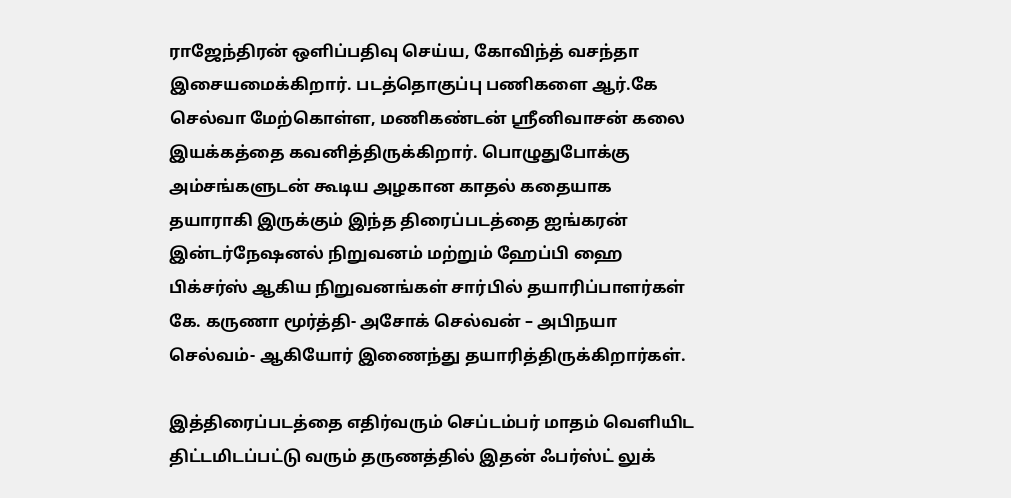ராஜேந்திரன் ஒளிப்பதிவு செய்ய, கோவிந்த் வசந்தா இசையமைக்கிறார். படத்தொகுப்பு பணிகளை ஆர்.கே செல்வா மேற்கொள்ள, மணிகண்டன் ஸ்ரீனிவாசன் கலை இயக்கத்தை கவனித்திருக்கிறார். பொழுதுபோக்கு அம்சங்களுடன் கூடிய அழகான காதல் கதையாக தயாராகி இருக்கும் இந்த திரைப்படத்தை ஐங்கரன் இன்டர்நேஷனல் நிறுவனம் மற்றும் ஹேப்பி ஹை பிக்சர்ஸ் ஆகிய நிறுவனங்கள் சார்பில் தயாரிப்பாளர்கள் கே. கருணா மூர்த்தி- அசோக் செல்வன் – அபிநயா செல்வம்- ஆகியோர் இணைந்து தயாரித்திருக்கிறார்கள்.

இத்திரைப்படத்தை எதிர்வரும் செப்டம்பர் மாதம் வெளியிட திட்டமிடப்பட்டு வரும் தருணத்தில் இதன் ஃபர்ஸ்ட் லுக்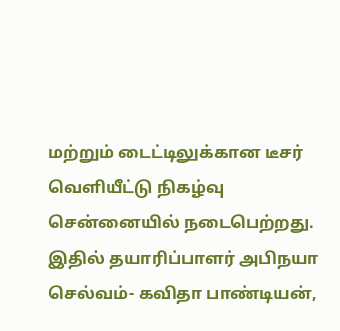மற்றும் டைட்டிலுக்கான டீசர் வெளியீட்டு நிகழ்வு சென்னையில் நடைபெற்றது. இதில் தயாரிப்பாளர் அபிநயா செல்வம்- கவிதா பாண்டியன்,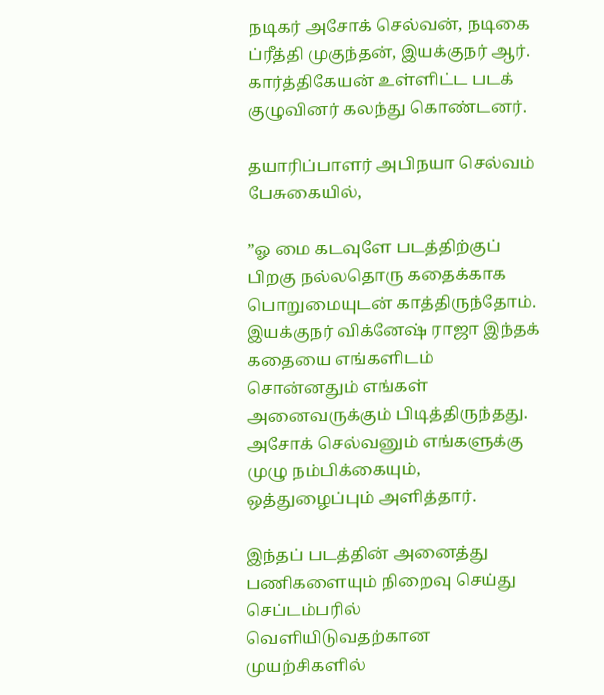நடிகர் அசோக் செல்வன், நடிகை ப்ரீத்தி முகுந்தன், இயக்குநர் ஆர். கார்த்திகேயன் உள்ளிட்ட படக் குழுவினர் கலந்து கொண்டனர்.

தயாரிப்பாளர் அபிநயா செல்வம் பேசுகையில்,

”ஓ மை கடவுளே படத்திற்குப் பிறகு நல்லதொரு கதைக்காக பொறுமையுடன் காத்திருந்தோம். இயக்குநர் விக்னேஷ் ராஜா இந்தக் கதையை எங்களிடம் சொன்னதும் எங்கள் அனைவருக்கும் பிடித்திருந்தது. அசோக் செல்வனும் எங்களுக்கு முழு நம்பிக்கையும், ஒத்துழைப்பும் அளித்தார்.

இந்தப் படத்தின் அனைத்து பணிகளையும் நிறைவு செய்து செப்டம்பரில் வெளியிடுவதற்கான முயற்சிகளில்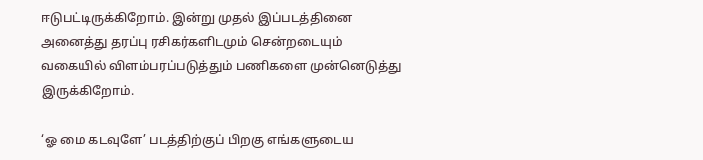ஈடுபட்டிருக்கிறோம். இன்று முதல் இப்படத்தினை அனைத்து தரப்பு ரசிகர்களிடமும் சென்றடையும் வகையில் விளம்பரப்படுத்தும் பணிகளை முன்னெடுத்து இருக்கிறோம்.

‘ஓ மை கடவுளே’ படத்திற்குப் பிறகு எங்களுடைய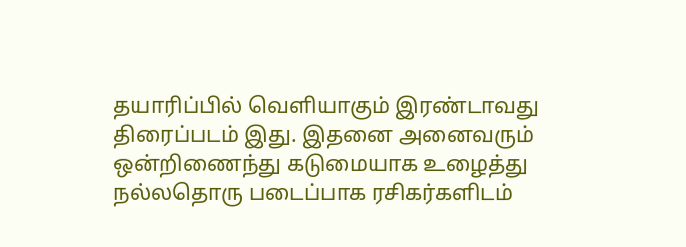தயாரிப்பில் வெளியாகும் இரண்டாவது திரைப்படம் இது. இதனை அனைவரும் ஒன்றிணைந்து கடுமையாக உழைத்து நல்லதொரு படைப்பாக ரசிகர்களிடம்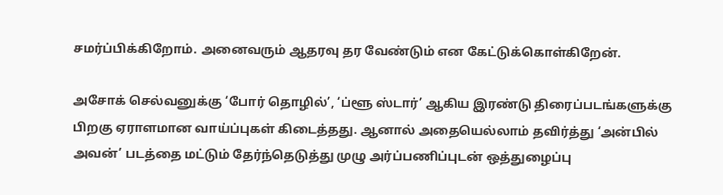சமர்ப்பிக்கிறோம். அனைவரும் ஆதரவு தர வேண்டும் என கேட்டுக்கொள்கிறேன்.

அசோக் செல்வனுக்கு ‘போர் தொழில்’, ‘ப்ளூ ஸ்டார்’ ஆகிய இரண்டு திரைப்படங்களுக்கு பிறகு ஏராளமான வாய்ப்புகள் கிடைத்தது. ஆனால் அதையெல்லாம் தவிர்த்து ‘அன்பில் அவன்’ படத்தை மட்டும் தேர்ந்தெடுத்து முழு அர்ப்பணிப்புடன் ஒத்துழைப்பு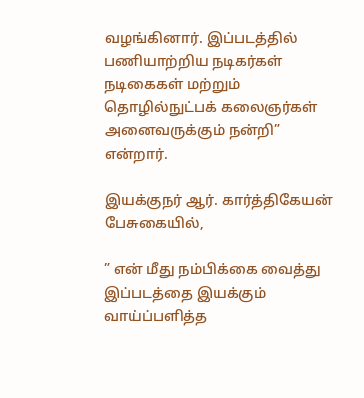வழங்கினார். இப்படத்தில் பணியாற்றிய நடிகர்கள் நடிகைகள் மற்றும் தொழில்நுட்பக் கலைஞர்கள் அனைவருக்கும் நன்றி” என்றார்.

இயக்குநர் ஆர். கார்த்திகேயன் பேசுகையில்,

” என் மீது நம்பிக்கை வைத்து இப்படத்தை இயக்கும் வாய்ப்பளித்த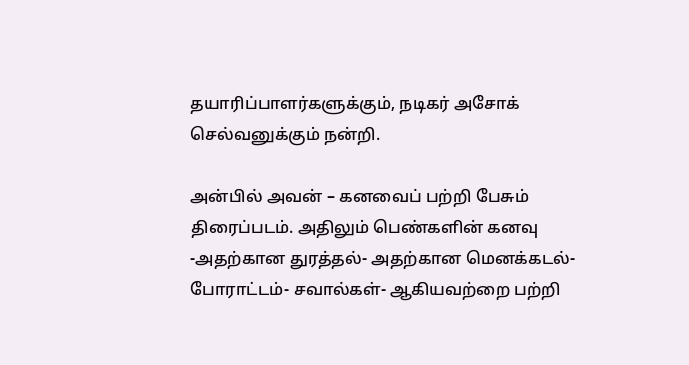தயாரிப்பாளர்களுக்கும், நடிகர் அசோக் செல்வனுக்கும் நன்றி.

அன்பில் அவன் – கனவைப் பற்றி பேசும் திரைப்படம். அதிலும் பெண்களின் கனவு -அதற்கான துரத்தல்- அதற்கான மெனக்கடல்- போராட்டம்- சவால்கள்- ஆகியவற்றை பற்றி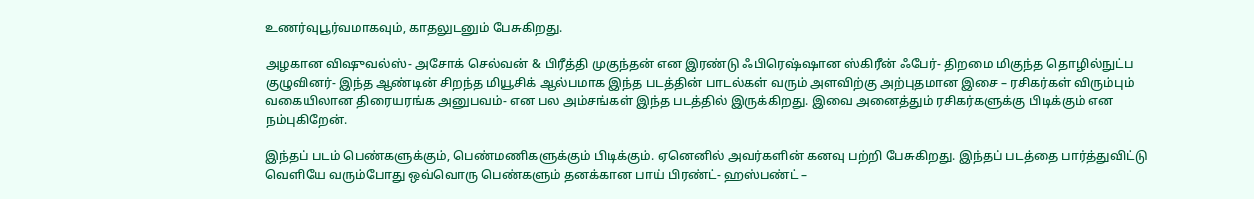உணர்வுபூர்வமாகவும், காதலுடனும் பேசுகிறது.

அழகான விஷுவல்ஸ்- அசோக் செல்வன் & பிரீத்தி முகுந்தன் என இரண்டு ஃபிரெஷ்ஷான ஸ்கிரீன் ஃபேர்- திறமை மிகுந்த தொழில்நுட்ப குழுவினர்- இந்த ஆண்டின் சிறந்த மியூசிக் ஆல்பமாக இந்த படத்தின் பாடல்கள் வரும் அளவிற்கு அற்புதமான இசை – ரசிகர்கள் விரும்பும் வகையிலான திரையரங்க அனுபவம்- என பல அம்சங்கள் இந்த படத்தில் இருக்கிறது. இவை அனைத்தும் ரசிகர்களுக்கு பிடிக்கும் என நம்புகிறேன்.

இந்தப் படம் பெண்களுக்கும், பெண்மணிகளுக்கும் பிடிக்கும். ஏனெனில் அவர்களின் கனவு பற்றி பேசுகிறது. இந்தப் படத்தை பார்த்துவிட்டு வெளியே வரும்போது ஒவ்வொரு பெண்களும் தனக்கான பாய் பிரண்ட்- ஹஸ்பண்ட் –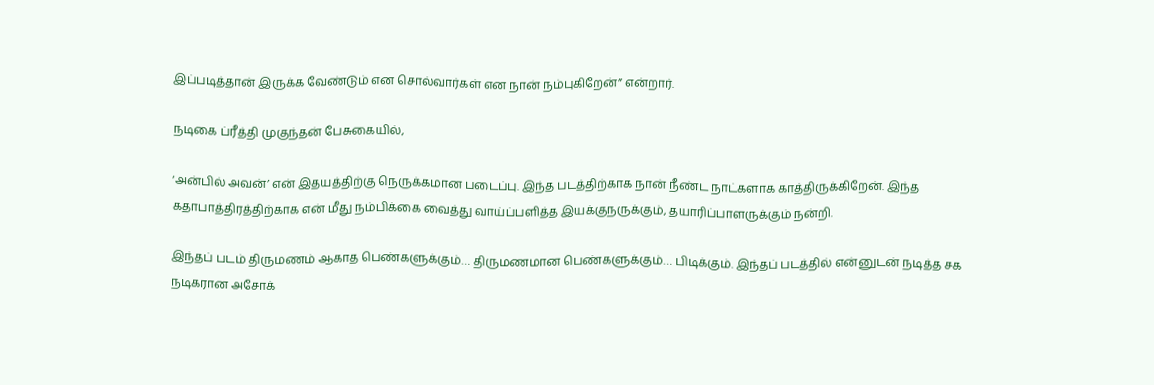இப்படித்தான் இருக்க வேண்டும் என சொல்வார்கள் என நான் நம்புகிறேன்” என்றார்.

நடிகை ப்ரீத்தி முகுந்தன் பேசுகையில்,

‘அன்பில் அவன்’ என் இதயத்திற்கு நெருக்கமான படைப்பு. இந்த படத்திற்காக நான் நீண்ட நாட்களாக காத்திருக்கிறேன். இந்த கதாபாத்திரத்திற்காக என் மீது நம்பிக்கை வைத்து வாய்ப்பளித்த இயக்குநருக்கும், தயாரிப்பாளருக்கும் நன்றி.

இந்தப் படம் திருமணம் ஆகாத பெண்களுக்கும்… திருமணமான பெண்களுக்கும்… பிடிக்கும். இந்தப் படத்தில் என்னுடன் நடித்த சக நடிகரான அசோக்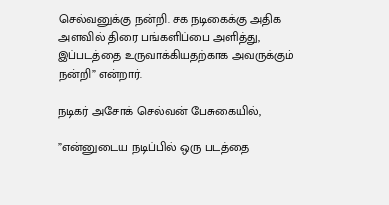செல்வனுக்கு நன்றி. சக நடிகைக்கு அதிக அளவில் திரை பங்களிப்பை அளித்து, இப்படத்தை உருவாக்கியதற்காக அவருக்கும் நன்றி” என்றார்.

நடிகர் அசோக் செல்வன் பேசுகையில்,

”என்னுடைய நடிப்பில் ஒரு படத்தை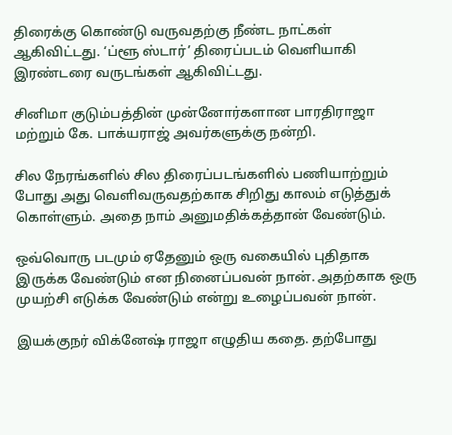திரைக்கு கொண்டு வருவதற்கு நீண்ட நாட்கள் ஆகிவிட்டது. ‘ப்ளூ ஸ்டார்’ திரைப்படம் வெளியாகி இரண்டரை வருடங்கள் ஆகிவிட்டது.

சினிமா குடும்பத்தின் முன்னோர்களான பாரதிராஜா மற்றும் கே. பாக்யராஜ் அவர்களுக்கு நன்றி.

சில நேரங்களில் சில திரைப்படங்களில் பணியாற்றும் போது அது வெளிவருவதற்காக சிறிது காலம் எடுத்துக் கொள்ளும். அதை நாம் அனுமதிக்கத்தான் வேண்டும்.

ஒவ்வொரு படமும் ஏதேனும் ஒரு வகையில் புதிதாக இருக்க வேண்டும் என நினைப்பவன் நான். அதற்காக ஒரு முயற்சி எடுக்க வேண்டும் என்று உழைப்பவன் நான்.

இயக்குநர் விக்னேஷ் ராஜா எழுதிய கதை. தற்போது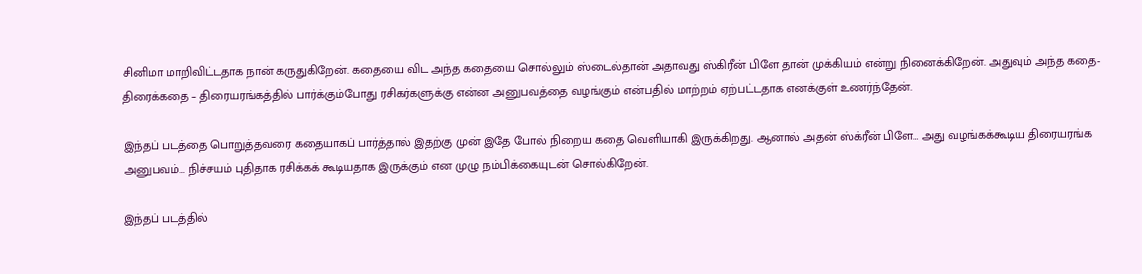சினிமா மாறிவிட்டதாக நான் கருதுகிறேன். கதையை விட அந்த கதையை சொல்லும் ஸ்டைல்தான் அதாவது ஸ்கிரீன் பிளே தான் முக்கியம் என்று நினைக்கிறேன். அதுவும் அந்த கதை- திரைக்கதை – திரையரங்கத்தில் பார்க்கும்போது ரசிகர்களுக்கு என்ன அனுபவத்தை வழங்கும் என்பதில் மாற்றம் ஏற்பட்டதாக எனக்குள் உணர்ந்தேன்.

இந்தப் படத்தை பொறுத்தவரை கதையாகப் பார்த்தால் இதற்கு முன் இதே போல் நிறைய கதை வெளியாகி இருக்கிறது. ஆனால் அதன் ஸ்க்ரீன் பிளே… அது வழங்கக்கூடிய திரையரங்க அனுபவம்… நிச்சயம் புதிதாக ரசிக்கக் கூடியதாக இருக்கும் என முழு நம்பிக்கையுடன் சொல்கிறேன்.

இந்தப் படத்தில்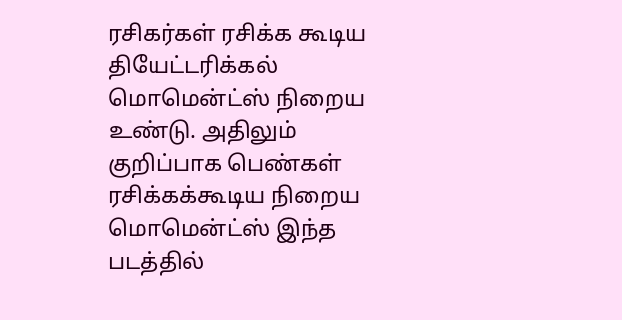ரசிகர்கள் ரசிக்க கூடிய தியேட்டரிக்கல் மொமென்ட்ஸ் நிறைய உண்டு. அதிலும் குறிப்பாக பெண்கள் ரசிக்கக்கூடிய நிறைய மொமென்ட்ஸ் இந்த படத்தில்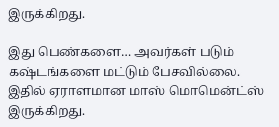இருக்கிறது.

இது பெண்களை… அவர்கள் படும் கஷ்டங்களை மட்டும் பேசவில்லை. இதில் ஏராளமான மாஸ் மொமென்ட்ஸ் இருக்கிறது.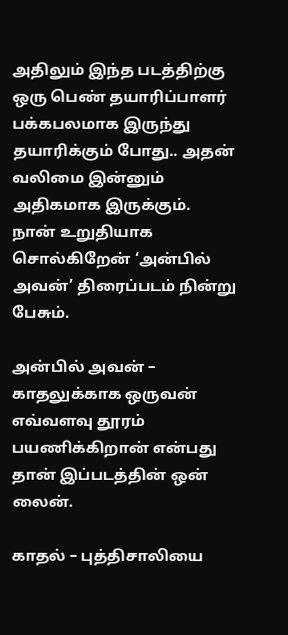அதிலும் இந்த படத்திற்கு ஒரு பெண் தயாரிப்பாளர் பக்கபலமாக இருந்து தயாரிக்கும் போது.. அதன் வலிமை இன்னும் அதிகமாக இருக்கும்.
நான் உறுதியாக சொல்கிறேன் ‘அன்பில் அவன்’ திரைப்படம் நின்று பேசும்.

அன்பில் அவன் – காதலுக்காக ஒருவன் எவ்வளவு தூரம் பயணிக்கிறான் என்பது தான் இப்படத்தின் ஒன் லைன்.

காதல் – புத்திசாலியை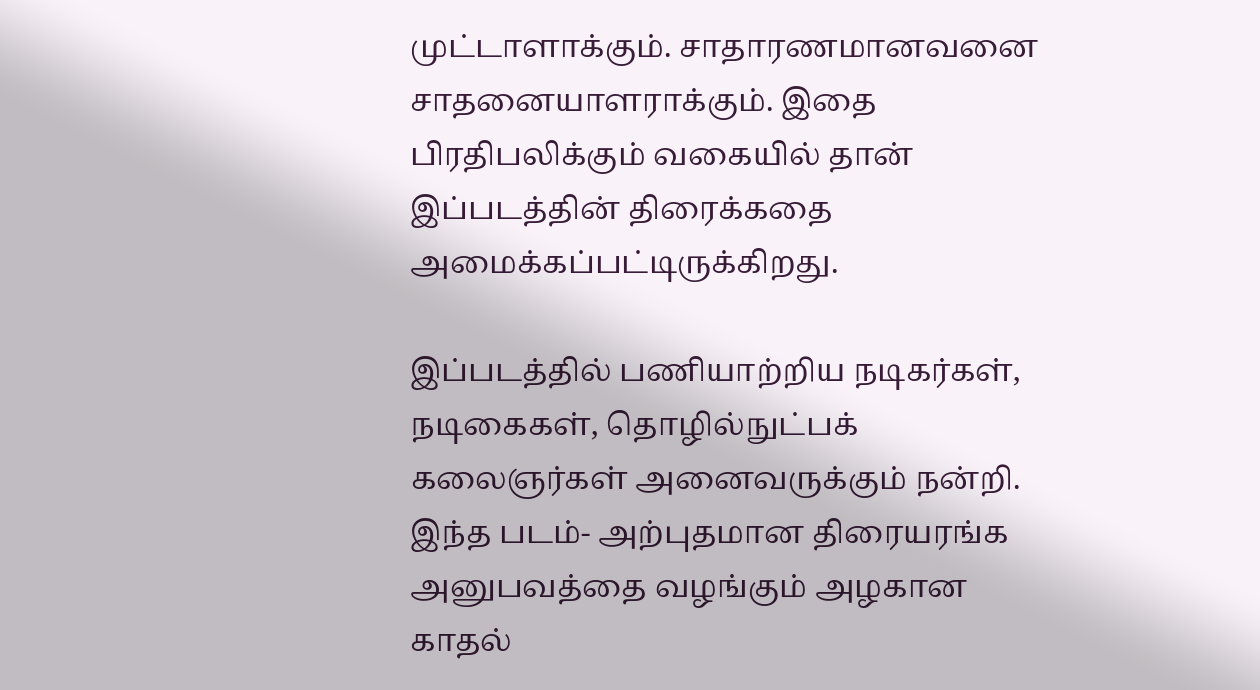முட்டாளாக்கும். சாதாரணமானவனை சாதனையாளராக்கும். இதை பிரதிபலிக்கும் வகையில் தான் இப்படத்தின் திரைக்கதை அமைக்கப்பட்டிருக்கிறது.

இப்படத்தில் பணியாற்றிய நடிகர்கள், நடிகைகள், தொழில்நுட்பக் கலைஞர்கள் அனைவருக்கும் நன்றி. இந்த படம்- அற்புதமான திரையரங்க அனுபவத்தை வழங்கும் அழகான காதல்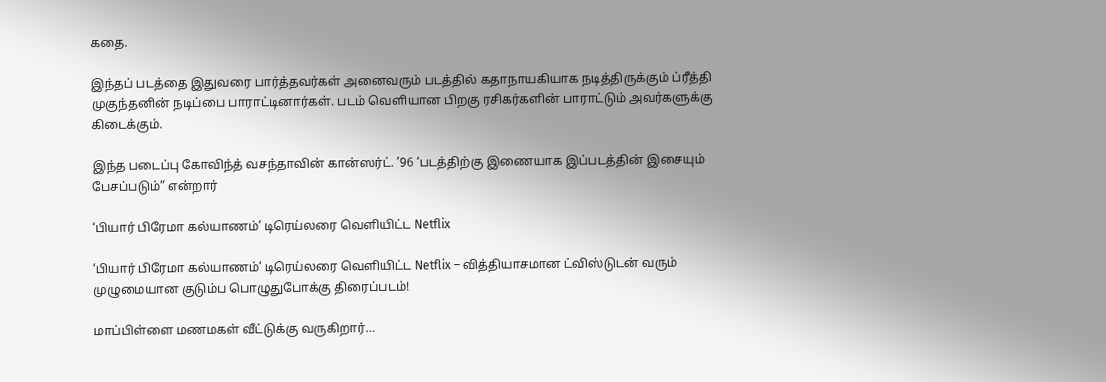கதை.

இந்தப் படத்தை இதுவரை பார்த்தவர்கள் அனைவரும் படத்தில் கதாநாயகியாக நடித்திருக்கும் ப்ரீத்தி முகுந்தனின் நடிப்பை பாராட்டினார்கள். படம் வெளியான பிறகு ரசிகர்களின் பாராட்டும் அவர்களுக்கு கிடைக்கும்.

இந்த படைப்பு கோவிந்த் வசந்தாவின் கான்ஸர்ட். ’96 ‘படத்திற்கு இணையாக இப்படத்தின் இசையும் பேசப்படும்” என்றார்

‘பியார் பிரேமா கல்யாணம்’ டிரெய்லரை வெளியிட்ட Netflix

‘பியார் பிரேமா கல்யாணம்’ டிரெய்லரை வெளியிட்ட Netflix – வித்தியாசமான ட்விஸ்டுடன் வரும் முழுமையான குடும்ப பொழுதுபோக்கு திரைப்படம்!

மாப்பிள்ளை மணமகள் வீட்டுக்கு வருகிறார்…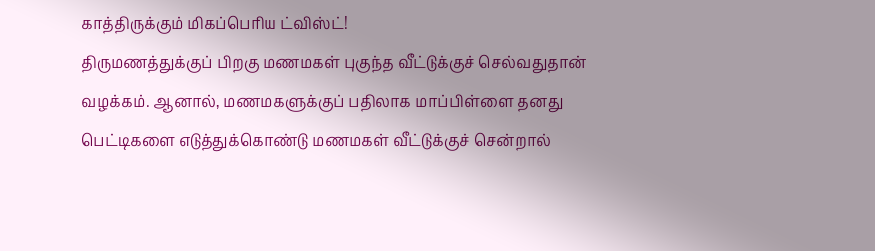காத்திருக்கும் மிகப்பெரிய ட்விஸ்ட்!
திருமணத்துக்குப் பிறகு மணமகள் புகுந்த வீட்டுக்குச் செல்வதுதான் வழக்கம். ஆனால், மணமகளுக்குப் பதிலாக மாப்பிள்ளை தனது பெட்டிகளை எடுத்துக்கொண்டு மணமகள் வீட்டுக்குச் சென்றால்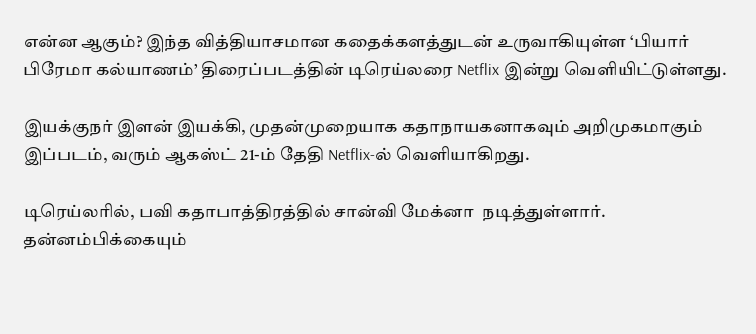என்ன ஆகும்? இந்த வித்தியாசமான கதைக்களத்துடன் உருவாகியுள்ள ‘பியார் பிரேமா கல்யாணம்’ திரைப்படத்தின் டிரெய்லரை Netflix இன்று வெளியிட்டுள்ளது.

இயக்குநர் இளன் இயக்கி, முதன்முறையாக கதாநாயகனாகவும் அறிமுகமாகும் இப்படம், வரும் ஆகஸ்ட் 21-ம் தேதி Netflix-ல் வெளியாகிறது.

டிரெய்லரில், பவி கதாபாத்திரத்தில் சான்வி மேக்னா  நடித்துள்ளார். தன்னம்பிக்கையும்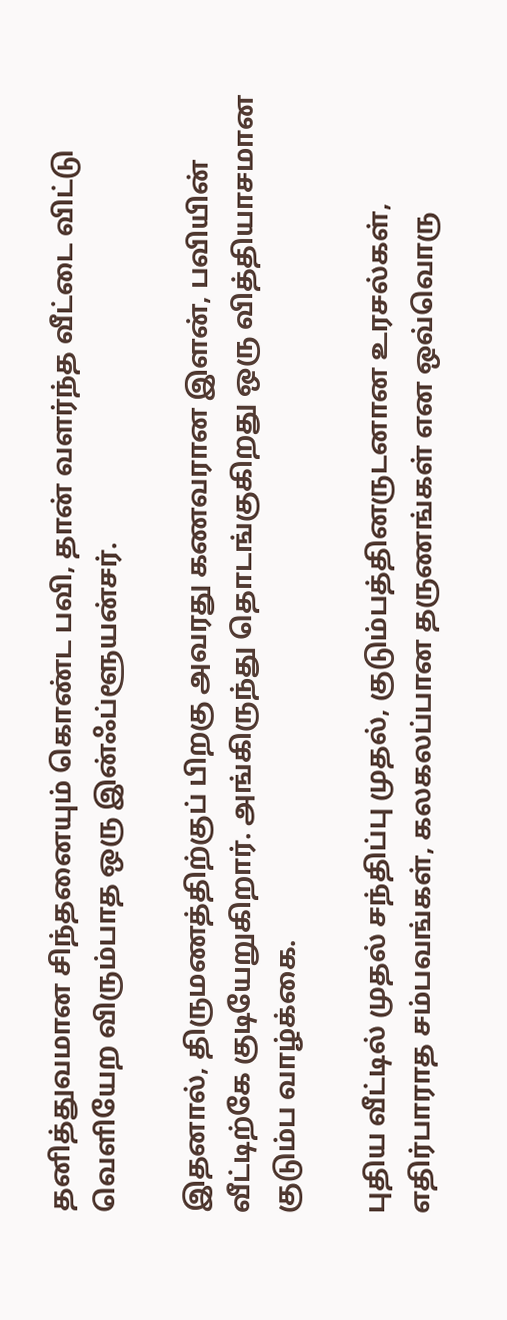தனித்துவமான சிந்தனையும் கொண்ட பவி, தான் வளர்ந்த வீட்டை விட்டு வெளியேற விரும்பாத ஒரு இன்ஃப்ளூயன்சர்.

இதனால், திருமணத்திற்குப் பிறகு அவரது கணவரான இளன், பவியின் வீட்டிற்கே குடியேறுகிறார். அங்கிருந்து தொடங்குகிறது ஒரு வித்தியாசமான குடும்ப வாழ்க்கை.

புதிய வீட்டில் முதல் சந்திப்பு முதல், குடும்பத்தினருடனான உரசல்கள், எதிர்பாராத சம்பவங்கள், கலகலப்பான தருணங்கள் என ஒவ்வொரு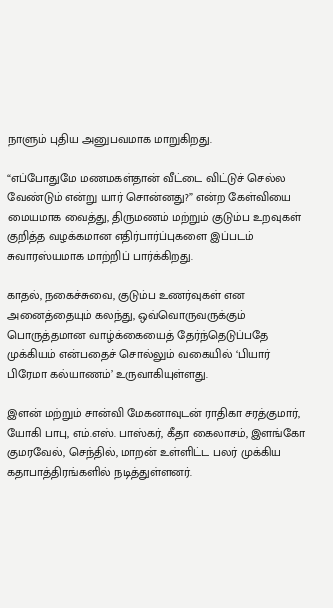நாளும் புதிய அனுபவமாக மாறுகிறது.

“எப்போதுமே மணமகள்தான் வீட்டை விட்டுச் செல்ல வேண்டும் என்று யார் சொன்னது?” என்ற கேள்வியை மையமாக வைத்து, திருமணம் மற்றும் குடும்ப உறவுகள் குறித்த வழக்கமான எதிர்பார்ப்புகளை இப்படம் சுவாரஸ்யமாக மாற்றிப் பார்க்கிறது.

காதல், நகைச்சுவை, குடும்ப உணர்வுகள் என அனைத்தையும் கலந்து, ஒவ்வொருவருக்கும் பொருத்தமான வாழ்க்கையைத் தேர்ந்தெடுப்பதே முக்கியம் என்பதைச் சொல்லும் வகையில் ‘பியார் பிரேமா கல்யாணம்’ உருவாகியுள்ளது.

இளன் மற்றும் சான்வி மேகனாவுடன் ராதிகா சரத்குமார், யோகி பாபு, எம்.எஸ். பாஸ்கர், கீதா கைலாசம், இளங்கோ குமரவேல், செந்தில், மாறன் உள்ளிட்ட பலர் முக்கிய கதாபாத்திரங்களில் நடித்துள்ளனர்.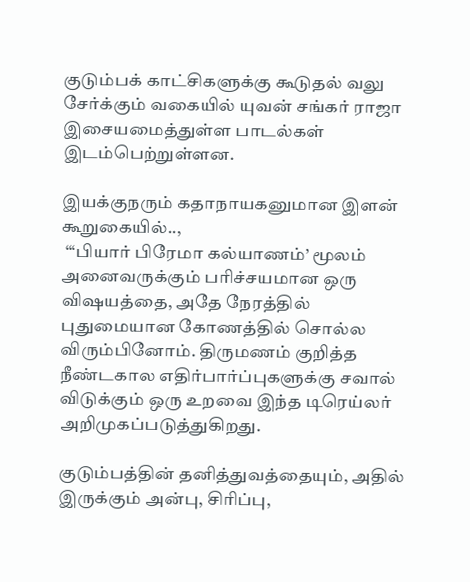குடும்பக் காட்சிகளுக்கு கூடுதல் வலு சேர்க்கும் வகையில் யுவன் சங்கர் ராஜா இசையமைத்துள்ள பாடல்கள் இடம்பெற்றுள்ளன.

இயக்குநரும் கதாநாயகனுமான இளன் கூறுகையில்..,
 “‘பியார் பிரேமா கல்யாணம்’ மூலம் அனைவருக்கும் பரிச்சயமான ஒரு விஷயத்தை, அதே நேரத்தில் புதுமையான கோணத்தில் சொல்ல விரும்பினோம். திருமணம் குறித்த நீண்டகால எதிர்பார்ப்புகளுக்கு சவால் விடுக்கும் ஒரு உறவை இந்த டிரெய்லர் அறிமுகப்படுத்துகிறது.

குடும்பத்தின் தனித்துவத்தையும், அதில் இருக்கும் அன்பு, சிரிப்பு,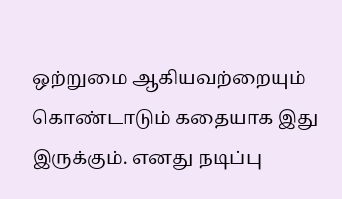ஒற்றுமை ஆகியவற்றையும் கொண்டாடும் கதையாக இது இருக்கும். எனது நடிப்பு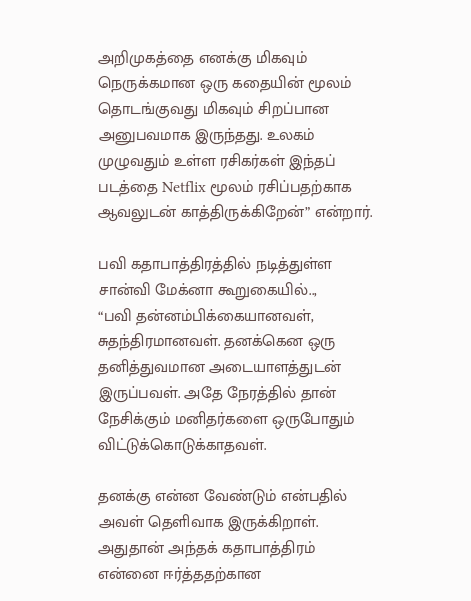அறிமுகத்தை எனக்கு மிகவும் நெருக்கமான ஒரு கதையின் மூலம் தொடங்குவது மிகவும் சிறப்பான அனுபவமாக இருந்தது. உலகம் முழுவதும் உள்ள ரசிகர்கள் இந்தப் படத்தை Netflix மூலம் ரசிப்பதற்காக ஆவலுடன் காத்திருக்கிறேன்” என்றார்.

பவி கதாபாத்திரத்தில் நடித்துள்ள சான்வி மேக்னா கூறுகையில்..,
“பவி தன்னம்பிக்கையானவள், சுதந்திரமானவள். தனக்கென ஒரு தனித்துவமான அடையாளத்துடன் இருப்பவள். அதே நேரத்தில் தான் நேசிக்கும் மனிதர்களை ஒருபோதும் விட்டுக்கொடுக்காதவள்.

தனக்கு என்ன வேண்டும் என்பதில் அவள் தெளிவாக இருக்கிறாள். அதுதான் அந்தக் கதாபாத்திரம் என்னை ஈர்த்ததற்கான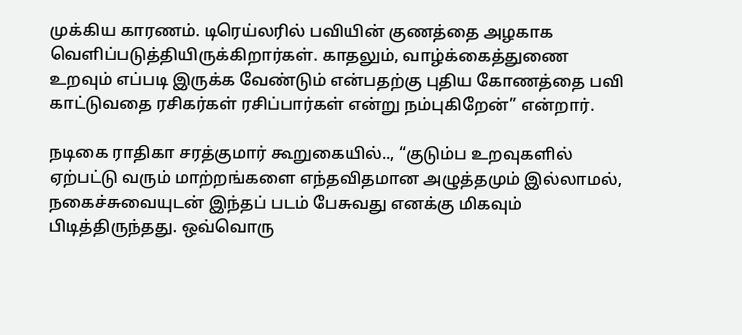முக்கிய காரணம். டிரெய்லரில் பவியின் குணத்தை அழகாக வெளிப்படுத்தியிருக்கிறார்கள். காதலும், வாழ்க்கைத்துணை உறவும் எப்படி இருக்க வேண்டும் என்பதற்கு புதிய கோணத்தை பவி காட்டுவதை ரசிகர்கள் ரசிப்பார்கள் என்று நம்புகிறேன்” என்றார்.

நடிகை ராதிகா சரத்குமார் கூறுகையில்.., “குடும்ப உறவுகளில் ஏற்பட்டு வரும் மாற்றங்களை எந்தவிதமான அழுத்தமும் இல்லாமல், நகைச்சுவையுடன் இந்தப் படம் பேசுவது எனக்கு மிகவும் பிடித்திருந்தது. ஒவ்வொரு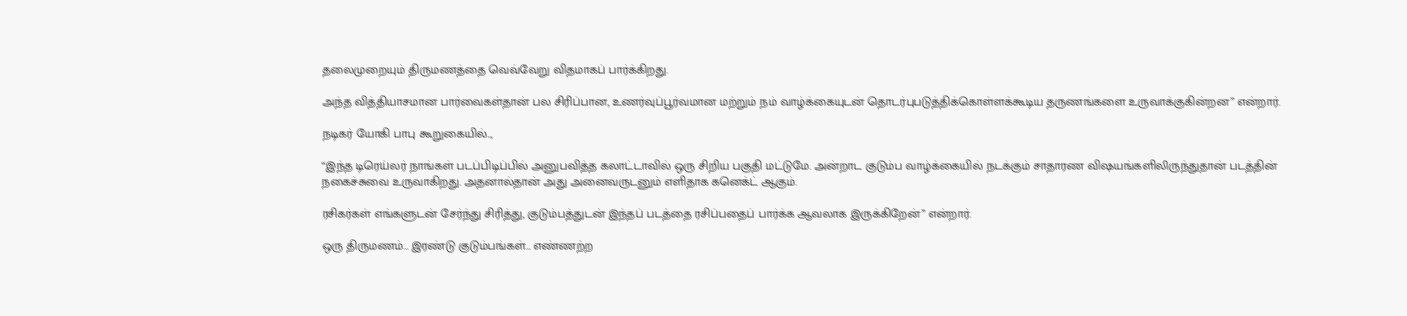தலைமுறையும் திருமணத்தை வெவ்வேறு விதமாகப் பார்க்கிறது.

அந்த வித்தியாசமான பார்வைகள்தான் பல சிரிப்பான, உணர்வுப்பூர்வமான மற்றும் நம் வாழ்க்கையுடன் தொடர்புபடுத்திக்கொள்ளக்கூடிய தருணங்களை உருவாக்குகின்றன” என்றார்.

நடிகர் யோகி பாபு கூறுகையில்..,

“இந்த டிரெய்லர் நாங்கள் படப்பிடிப்பில் அனுபவித்த கலாட்டாவில் ஒரு சிறிய பகுதி மட்டுமே. அன்றாட குடும்ப வாழ்க்கையில் நடக்கும் சாதாரண விஷயங்களிலிருந்துதான் படத்தின் நகைச்சுவை உருவாகிறது. அதனால்தான் அது அனைவருடனும் எளிதாக கனெக்ட் ஆகும்.

ரசிகர்கள் எங்களுடன் சேர்ந்து சிரித்து, குடும்பத்துடன் இந்தப் படத்தை ரசிப்பதைப் பார்க்க ஆவலாக இருக்கிறேன்” என்றார்.

ஒரு திருமணம்… இரண்டு குடும்பங்கள்… எண்ணற்ற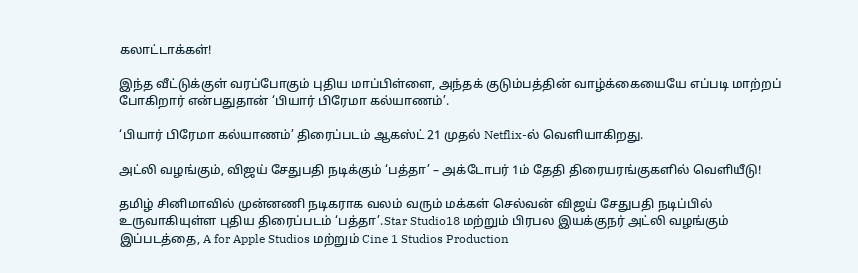கலாட்டாக்கள்!

இந்த வீட்டுக்குள் வரப்போகும் புதிய மாப்பிள்ளை, அந்தக் குடும்பத்தின் வாழ்க்கையையே எப்படி மாற்றப் போகிறார் என்பதுதான் ‘பியார் பிரேமா கல்யாணம்’.

‘பியார் பிரேமா கல்யாணம்’ திரைப்படம் ஆகஸ்ட் 21 முதல் Netflix-ல் வெளியாகிறது.

அட்லி வழங்கும், விஜய் சேதுபதி நடிக்கும் ‘பத்தா’ – அக்டோபர் 1ம் தேதி திரையரங்குகளில் வெளியீடு!

தமிழ் சினிமாவில் முன்னணி நடிகராக வலம் வரும் மக்கள் செல்வன் விஜய் சேதுபதி நடிப்பில் உருவாகியுள்ள புதிய திரைப்படம் ‘பத்தா’.Star Studio18 மற்றும் பிரபல இயக்குநர் அட்லி வழங்கும் இப்படத்தை, A for Apple Studios மற்றும் Cine 1 Studios Production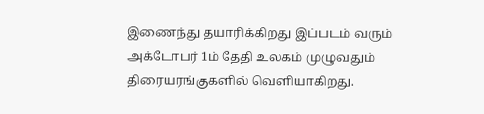இணைந்து தயாரிக்கிறது இப்படம் வரும் அக்டோபர் 1ம் தேதி உலகம் முழுவதும் திரையரங்குகளில் வெளியாகிறது.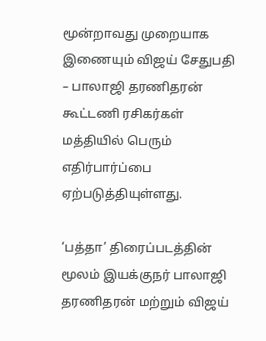மூன்றாவது முறையாக இணையும் விஜய் சேதுபதி – பாலாஜி தரணிதரன் கூட்டணி ரசிகர்கள் மத்தியில் பெரும் எதிர்பார்ப்பை ஏற்படுத்தியுள்ளது.

‘பத்தா’ திரைப்படத்தின் மூலம் இயக்குநர் பாலாஜி தரணிதரன் மற்றும் விஜய்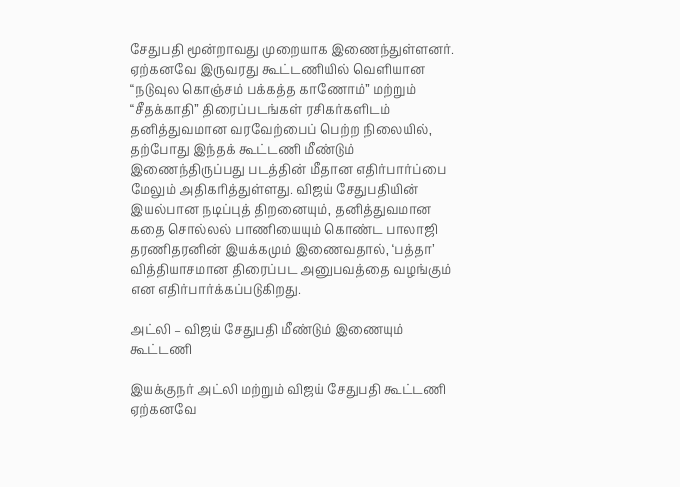சேதுபதி மூன்றாவது முறையாக இணைந்துள்ளனர். ஏற்கனவே இருவரது கூட்டணியில் வெளியான “நடுவுல கொஞ்சம் பக்கத்த காணோம்” மற்றும் “சீதக்காதி” திரைப்படங்கள் ரசிகர்களிடம் தனித்துவமான வரவேற்பைப் பெற்ற நிலையில், தற்போது இந்தக் கூட்டணி மீண்டும் இணைந்திருப்பது படத்தின் மீதான எதிர்பார்ப்பை மேலும் அதிகரித்துள்ளது. விஜய் சேதுபதியின் இயல்பான நடிப்புத் திறனையும், தனித்துவமான கதை சொல்லல் பாணியையும் கொண்ட பாலாஜி தரணிதரனின் இயக்கமும் இணைவதால், ‘பத்தா’ வித்தியாசமான திரைப்பட அனுபவத்தை வழங்கும் என எதிர்பார்க்கப்படுகிறது.

அட்லி – விஜய் சேதுபதி மீண்டும் இணையும் கூட்டணி

இயக்குநர் அட்லி மற்றும் விஜய் சேதுபதி கூட்டணி ஏற்கனவே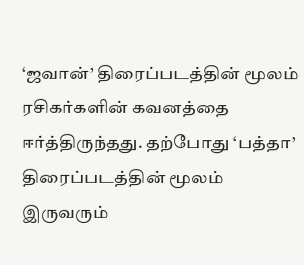‘ஜவான்’ திரைப்படத்தின் மூலம் ரசிகர்களின் கவனத்தை ஈர்த்திருந்தது. தற்போது ‘பத்தா’ திரைப்படத்தின் மூலம் இருவரும்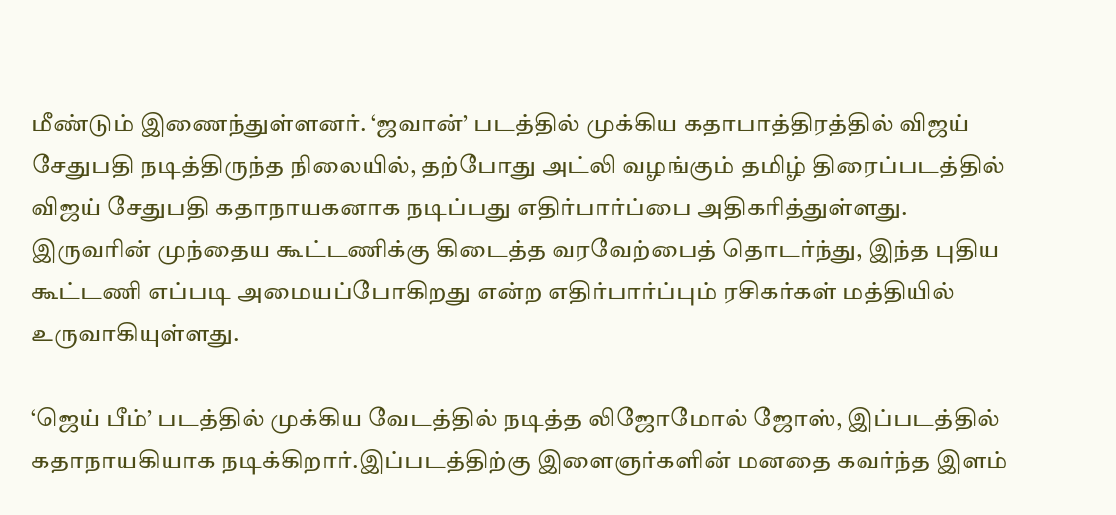மீண்டும் இணைந்துள்ளனர். ‘ஜவான்’ படத்தில் முக்கிய கதாபாத்திரத்தில் விஜய் சேதுபதி நடித்திருந்த நிலையில், தற்போது அட்லி வழங்கும் தமிழ் திரைப்படத்தில் விஜய் சேதுபதி கதாநாயகனாக நடிப்பது எதிர்பார்ப்பை அதிகரித்துள்ளது. இருவரின் முந்தைய கூட்டணிக்கு கிடைத்த வரவேற்பைத் தொடர்ந்து, இந்த புதிய கூட்டணி எப்படி அமையப்போகிறது என்ற எதிர்பார்ப்பும் ரசிகர்கள் மத்தியில் உருவாகியுள்ளது.

‘ஜெய் பீம்’ படத்தில் முக்கிய வேடத்தில் நடித்த லிஜோமோல் ஜோஸ், இப்படத்தில் கதாநாயகியாக நடிக்கிறார்.இப்படத்திற்கு இளைஞர்களின் மனதை கவர்ந்த இளம்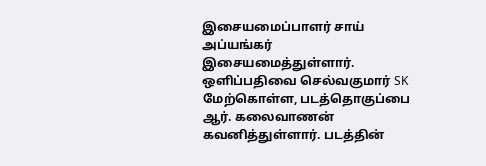இசையமைப்பாளர் சாய் அப்யங்கர் இசையமைத்துள்ளார். ஒளிப்பதிவை செல்வகுமார் SK மேற்கொள்ள, படத்தொகுப்பை ஆர். கலைவாணன் கவனித்துள்ளார். படத்தின்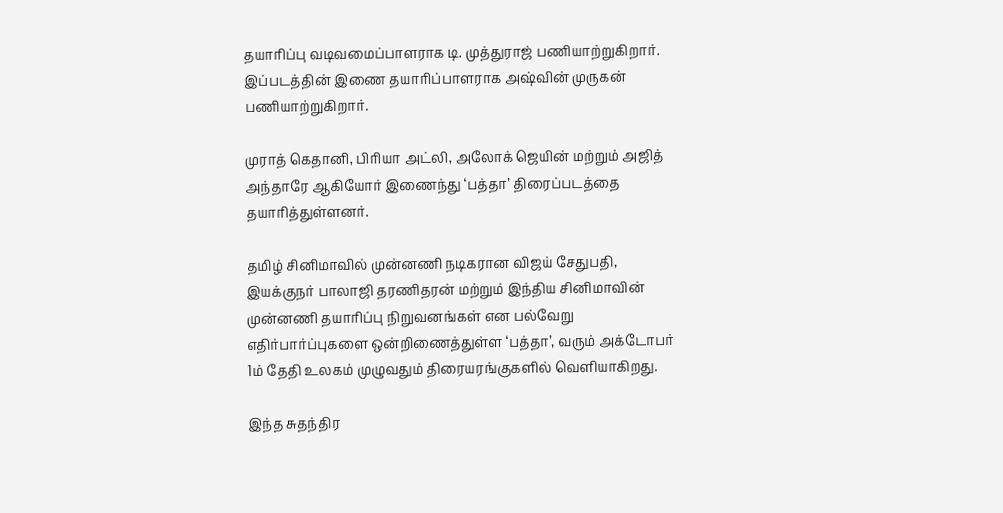தயாரிப்பு வடிவமைப்பாளராக டி. முத்துராஜ் பணியாற்றுகிறார். இப்படத்தின் இணை தயாரிப்பாளராக அஷ்வின் முருகன் பணியாற்றுகிறார்.

முராத் கெதானி, பிரியா அட்லி, அலோக் ஜெயின் மற்றும் அஜித் அந்தாரே ஆகியோர் இணைந்து ‘பத்தா’ திரைப்படத்தை தயாரித்துள்ளனர்.

தமிழ் சினிமாவில் முன்னணி நடிகரான விஜய் சேதுபதி, இயக்குநர் பாலாஜி தரணிதரன் மற்றும் இந்திய சினிமாவின் முன்னணி தயாரிப்பு நிறுவனங்கள் என பல்வேறு எதிர்பார்ப்புகளை ஒன்றிணைத்துள்ள ‘பத்தா’, வரும் அக்டோபர் 1ம் தேதி உலகம் முழுவதும் திரையரங்குகளில் வெளியாகிறது.

இந்த சுதந்திர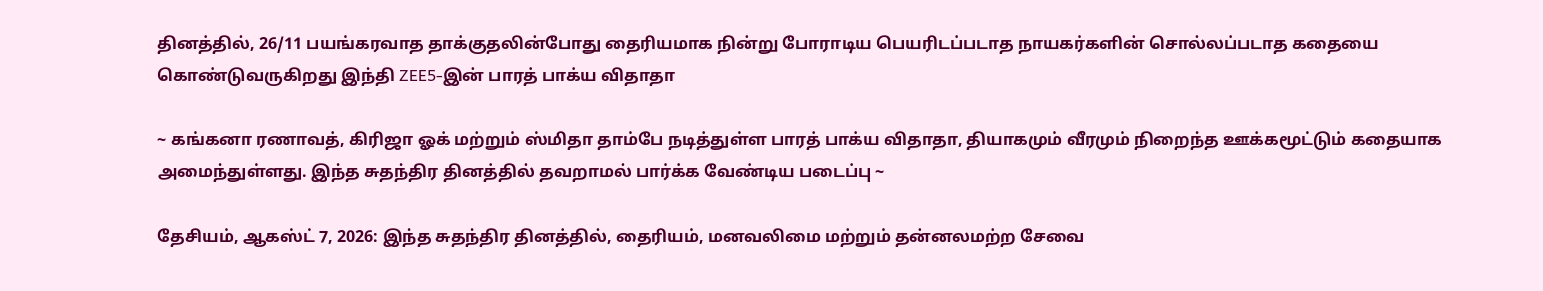தினத்தில், 26/11 பயங்கரவாத தாக்குதலின்போது தைரியமாக நின்று போராடிய பெயரிடப்படாத நாயகர்களின் சொல்லப்படாத கதையை கொண்டுவருகிறது இந்தி ZEE5-இன் பாரத் பாக்ய விதாதா

~ கங்கனா ரணாவத், கிரிஜா ஓக் மற்றும் ஸ்மிதா தாம்பே நடித்துள்ள பாரத் பாக்ய விதாதா, தியாகமும் வீரமும் நிறைந்த ஊக்கமூட்டும் கதையாக அமைந்துள்ளது. இந்த சுதந்திர தினத்தில் தவறாமல் பார்க்க வேண்டிய படைப்பு ~

தேசியம், ஆகஸ்ட் 7, 2026: இந்த சுதந்திர தினத்தில், தைரியம், மனவலிமை மற்றும் தன்னலமற்ற சேவை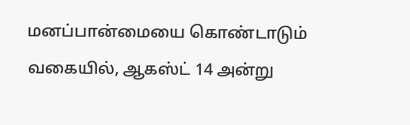மனப்பான்மையை கொண்டாடும் வகையில், ஆகஸ்ட் 14 அன்று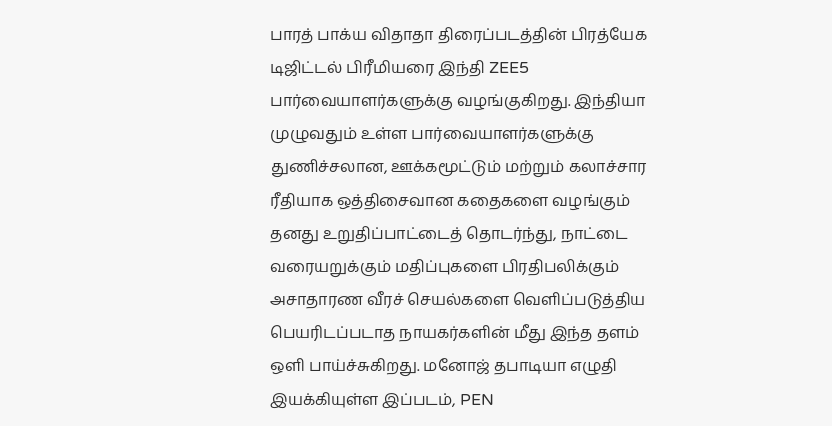பாரத் பாக்ய விதாதா திரைப்படத்தின் பிரத்யேக டிஜிட்டல் பிரீமியரை இந்தி ZEE5 பார்வையாளர்களுக்கு வழங்குகிறது. இந்தியா முழுவதும் உள்ள பார்வையாளர்களுக்கு துணிச்சலான, ஊக்கமூட்டும் மற்றும் கலாச்சார ரீதியாக ஒத்திசைவான கதைகளை வழங்கும் தனது உறுதிப்பாட்டைத் தொடர்ந்து, நாட்டை வரையறுக்கும் மதிப்புகளை பிரதிபலிக்கும் அசாதாரண வீரச் செயல்களை வெளிப்படுத்திய பெயரிடப்படாத நாயகர்களின் மீது இந்த தளம் ஒளி பாய்ச்சுகிறது. மனோஜ் தபாடியா எழுதி இயக்கியுள்ள இப்படம், PEN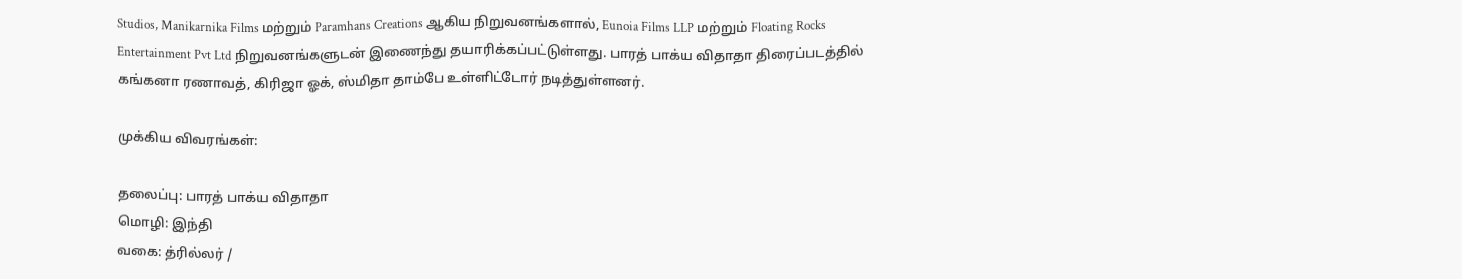Studios, Manikarnika Films மற்றும் Paramhans Creations ஆகிய நிறுவனங்களால், Eunoia Films LLP மற்றும் Floating Rocks Entertainment Pvt Ltd நிறுவனங்களுடன் இணைந்து தயாரிக்கப்பட்டுள்ளது. பாரத் பாக்ய விதாதா திரைப்படத்தில் கங்கனா ரணாவத், கிரிஜா ஓக், ஸ்மிதா தாம்பே உள்ளிட்டோர் நடித்துள்ளனர்.

முக்கிய விவரங்கள்:

தலைப்பு: பாரத் பாக்ய விதாதா
மொழி: இந்தி
வகை: த்ரில்லர் /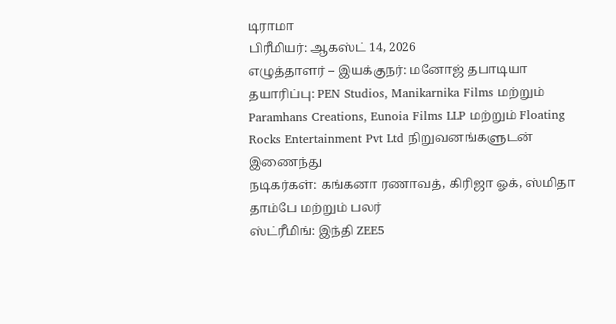டிராமா
பிரீமியர்: ஆகஸ்ட் 14, 2026
எழுத்தாளர் – இயக்குநர்: மனோஜ் தபாடியா
தயாரிப்பு: PEN Studios, Manikarnika Films மற்றும் Paramhans Creations, Eunoia Films LLP மற்றும் Floating Rocks Entertainment Pvt Ltd நிறுவனங்களுடன் இணைந்து
நடிகர்கள்: கங்கனா ரணாவத், கிரிஜா ஓக், ஸ்மிதா தாம்பே மற்றும் பலர்
ஸ்ட்ரீமிங்: இந்தி ZEE5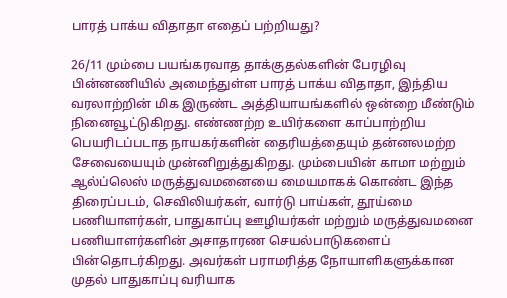பாரத் பாக்ய விதாதா எதைப் பற்றியது?

26/11 மும்பை பயங்கரவாத தாக்குதல்களின் பேரழிவு பின்னணியில் அமைந்துள்ள பாரத் பாக்ய விதாதா, இந்திய வரலாற்றின் மிக இருண்ட அத்தியாயங்களில் ஒன்றை மீண்டும் நினைவூட்டுகிறது. எண்ணற்ற உயிர்களை காப்பாற்றிய பெயரிடப்படாத நாயகர்களின் தைரியத்தையும் தன்னலமற்ற சேவையையும் முன்னிறுத்துகிறது. மும்பையின் காமா மற்றும் ஆல்ப்லெஸ் மருத்துவமனையை மையமாகக் கொண்ட இந்த திரைப்படம், செவிலியர்கள், வார்டு பாய்கள், தூய்மை பணியாளர்கள், பாதுகாப்பு ஊழியர்கள் மற்றும் மருத்துவமனை பணியாளர்களின் அசாதாரண செயல்பாடுகளைப் பின்தொடர்கிறது. அவர்கள் பராமரித்த நோயாளிகளுக்கான முதல் பாதுகாப்பு வரியாக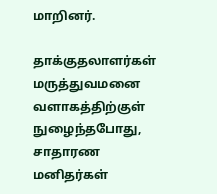மாறினர்.

தாக்குதலாளர்கள் மருத்துவமனை வளாகத்திற்குள் நுழைந்தபோது, சாதாரண மனிதர்கள்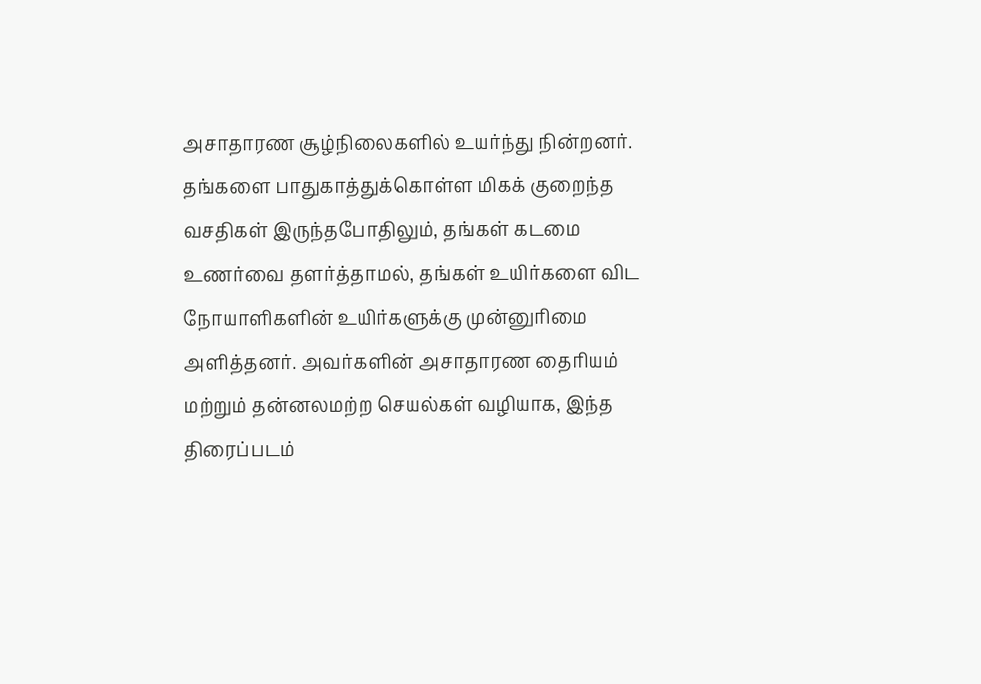அசாதாரண சூழ்நிலைகளில் உயர்ந்து நின்றனர். தங்களை பாதுகாத்துக்கொள்ள மிகக் குறைந்த வசதிகள் இருந்தபோதிலும், தங்கள் கடமை உணர்வை தளர்த்தாமல், தங்கள் உயிர்களை விட நோயாளிகளின் உயிர்களுக்கு முன்னுரிமை அளித்தனர். அவர்களின் அசாதாரண தைரியம் மற்றும் தன்னலமற்ற செயல்கள் வழியாக, இந்த திரைப்படம்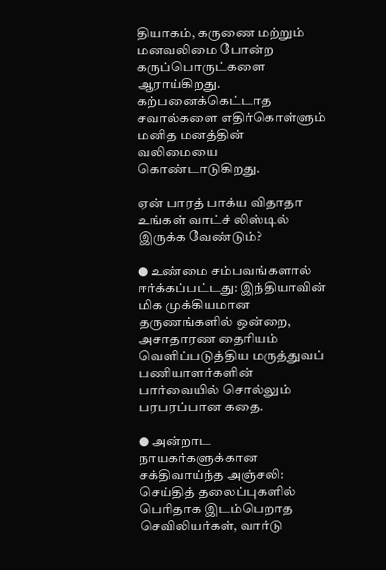தியாகம், கருணை மற்றும் மனவலிமை போன்ற கருப்பொருட்களை ஆராய்கிறது. கற்பனைக்கெட்டாத சவால்களை எதிர்கொள்ளும் மனித மனத்தின் வலிமையை கொண்டாடுகிறது.

ஏன் பாரத் பாக்ய விதாதா உங்கள் வாட்ச் லிஸ்டில் இருக்க வேண்டும்?

● உண்மை சம்பவங்களால் ஈர்க்கப்பட்டது: இந்தியாவின் மிக முக்கியமான தருணங்களில் ஒன்றை, அசாதாரண தைரியம் வெளிப்படுத்திய மருத்துவப் பணியாளர்களின் பார்வையில் சொல்லும் பரபரப்பான கதை.

● அன்றாட நாயகர்களுக்கான சக்திவாய்ந்த அஞ்சலி: செய்தித் தலைப்புகளில் பெரிதாக இடம்பெறாத செவிலியர்கள், வார்டு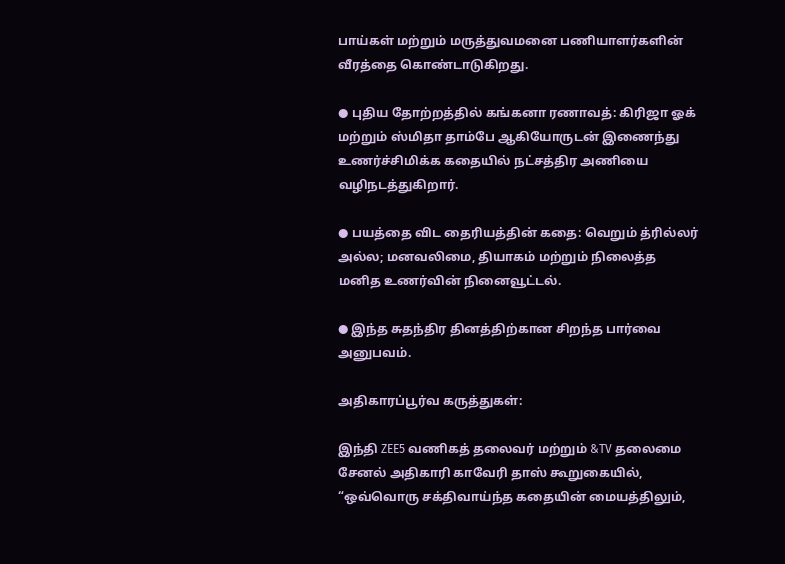பாய்கள் மற்றும் மருத்துவமனை பணியாளர்களின் வீரத்தை கொண்டாடுகிறது.

● புதிய தோற்றத்தில் கங்கனா ரணாவத்: கிரிஜா ஓக் மற்றும் ஸ்மிதா தாம்பே ஆகியோருடன் இணைந்து உணர்ச்சிமிக்க கதையில் நட்சத்திர அணியை வழிநடத்துகிறார்.

● பயத்தை விட தைரியத்தின் கதை: வெறும் த்ரில்லர் அல்ல; மனவலிமை, தியாகம் மற்றும் நிலைத்த மனித உணர்வின் நினைவூட்டல்.

● இந்த சுதந்திர தினத்திற்கான சிறந்த பார்வை அனுபவம்.

அதிகாரப்பூர்வ கருத்துகள்:

இந்தி ZEE5 வணிகத் தலைவர் மற்றும் &TV தலைமை சேனல் அதிகாரி காவேரி தாஸ் கூறுகையில், “ஒவ்வொரு சக்திவாய்ந்த கதையின் மையத்திலும்,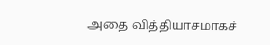அதை வித்தியாசமாகச்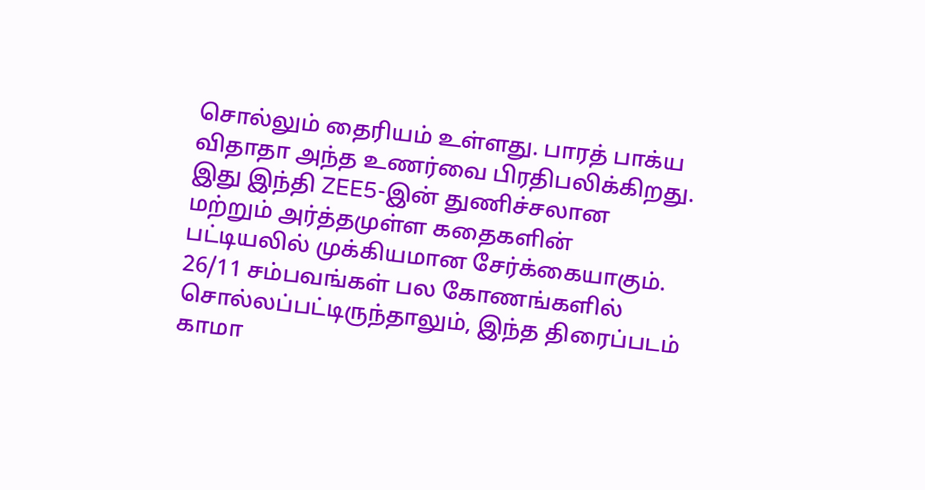சொல்லும் தைரியம் உள்ளது. பாரத் பாக்ய விதாதா அந்த உணர்வை பிரதிபலிக்கிறது. இது இந்தி ZEE5-இன் துணிச்சலான மற்றும் அர்த்தமுள்ள கதைகளின் பட்டியலில் முக்கியமான சேர்க்கையாகும். 26/11 சம்பவங்கள் பல கோணங்களில் சொல்லப்பட்டிருந்தாலும், இந்த திரைப்படம் காமா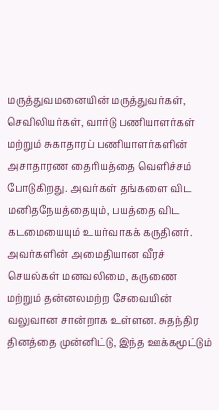மருத்துவமனையின் மருத்துவர்கள், செவிலியர்கள், வார்டு பணியாளர்கள் மற்றும் சுகாதாரப் பணியாளர்களின் அசாதாரண தைரியத்தை வெளிச்சம் போடுகிறது. அவர்கள் தங்களை விட மனிதநேயத்தையும், பயத்தை விட கடமையையும் உயர்வாகக் கருதினர். அவர்களின் அமைதியான வீரச் செயல்கள் மனவலிமை, கருணை மற்றும் தன்னலமற்ற சேவையின் வலுவான சான்றாக உள்ளன. சுதந்திர தினத்தை முன்னிட்டு, இந்த ஊக்கமூட்டும்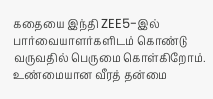கதையை இந்தி ZEE5-இல் பார்வையாளர்களிடம் கொண்டு வருவதில் பெருமை கொள்கிறோம். உண்மையான வீரத் தன்மை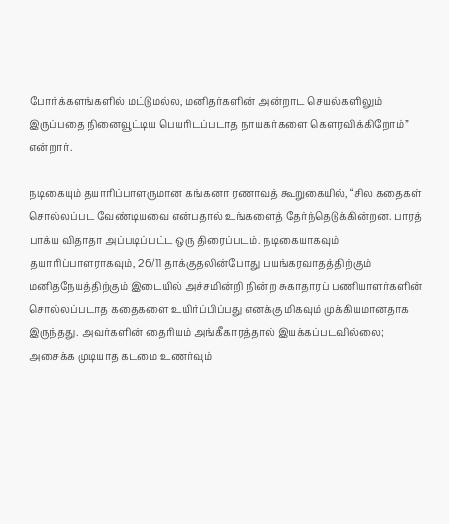போர்க்களங்களில் மட்டுமல்ல, மனிதர்களின் அன்றாட செயல்களிலும் இருப்பதை நினைவூட்டிய பெயரிடப்படாத நாயகர்களை கௌரவிக்கிறோம்” என்றார்.

நடிகையும் தயாரிப்பாளருமான கங்கனா ரணாவத் கூறுகையில், “சில கதைகள் சொல்லப்பட வேண்டியவை என்பதால் உங்களைத் தேர்ந்தெடுக்கின்றன. பாரத் பாக்ய விதாதா அப்படிப்பட்ட ஒரு திரைப்படம். நடிகையாகவும் தயாரிப்பாளராகவும், 26/11 தாக்குதலின்போது பயங்கரவாதத்திற்கும் மனிதநேயத்திற்கும் இடையில் அச்சமின்றி நின்ற சுகாதாரப் பணியாளர்களின் சொல்லப்படாத கதைகளை உயிர்ப்பிப்பது எனக்கு மிகவும் முக்கியமானதாக இருந்தது. அவர்களின் தைரியம் அங்கீகாரத்தால் இயக்கப்படவில்லை; அசைக்க முடியாத கடமை உணர்வும்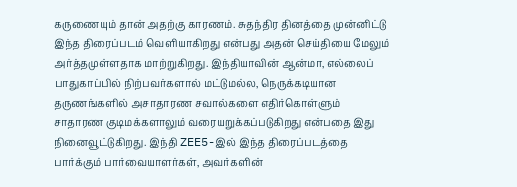கருணையும் தான் அதற்கு காரணம். சுதந்திர தினத்தை முன்னிட்டு இந்த திரைப்படம் வெளியாகிறது என்பது அதன் செய்தியை மேலும் அர்த்தமுள்ளதாக மாற்றுகிறது. இந்தியாவின் ஆன்மா, எல்லைப் பாதுகாப்பில் நிற்பவர்களால் மட்டுமல்ல, நெருக்கடியான தருணங்களில் அசாதாரண சவால்களை எதிர்கொள்ளும் சாதாரண குடிமக்களாலும் வரையறுக்கப்படுகிறது என்பதை இது நினைவூட்டுகிறது. இந்தி ZEE5-இல் இந்த திரைப்படத்தை பார்க்கும் பார்வையாளர்கள், அவர்களின்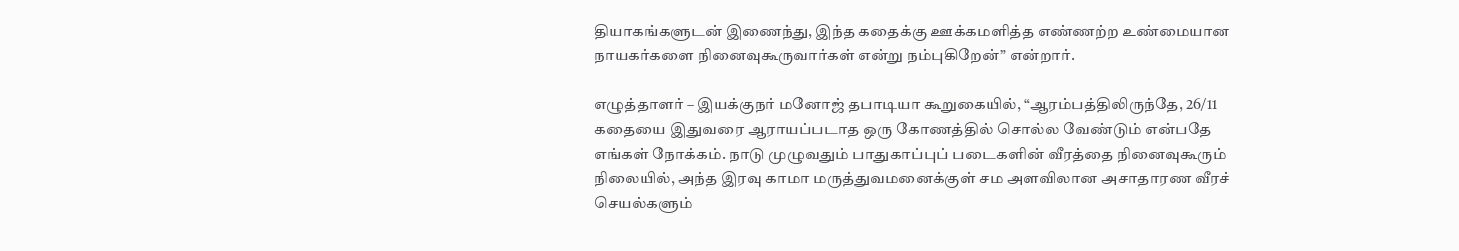தியாகங்களுடன் இணைந்து, இந்த கதைக்கு ஊக்கமளித்த எண்ணற்ற உண்மையான நாயகர்களை நினைவுகூருவார்கள் என்று நம்புகிறேன்” என்றார்.

எழுத்தாளர் – இயக்குநர் மனோஜ் தபாடியா கூறுகையில், “ஆரம்பத்திலிருந்தே, 26/11 கதையை இதுவரை ஆராயப்படாத ஒரு கோணத்தில் சொல்ல வேண்டும் என்பதே எங்கள் நோக்கம். நாடு முழுவதும் பாதுகாப்புப் படைகளின் வீரத்தை நினைவுகூரும் நிலையில், அந்த இரவு காமா மருத்துவமனைக்குள் சம அளவிலான அசாதாரண வீரச் செயல்களும்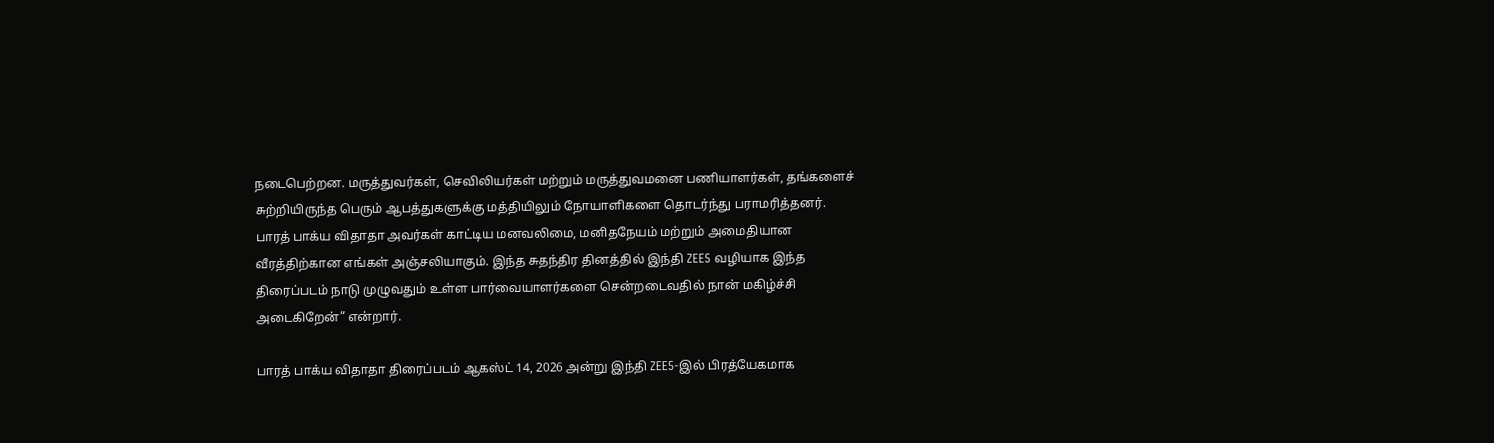நடைபெற்றன. மருத்துவர்கள், செவிலியர்கள் மற்றும் மருத்துவமனை பணியாளர்கள், தங்களைச் சுற்றியிருந்த பெரும் ஆபத்துகளுக்கு மத்தியிலும் நோயாளிகளை தொடர்ந்து பராமரித்தனர். பாரத் பாக்ய விதாதா அவர்கள் காட்டிய மனவலிமை, மனிதநேயம் மற்றும் அமைதியான வீரத்திற்கான எங்கள் அஞ்சலியாகும். இந்த சுதந்திர தினத்தில் இந்தி ZEE5 வழியாக இந்த திரைப்படம் நாடு முழுவதும் உள்ள பார்வையாளர்களை சென்றடைவதில் நான் மகிழ்ச்சி அடைகிறேன்” என்றார்.

பாரத் பாக்ய விதாதா திரைப்படம் ஆகஸ்ட் 14, 2026 அன்று இந்தி ZEE5-இல் பிரத்யேகமாக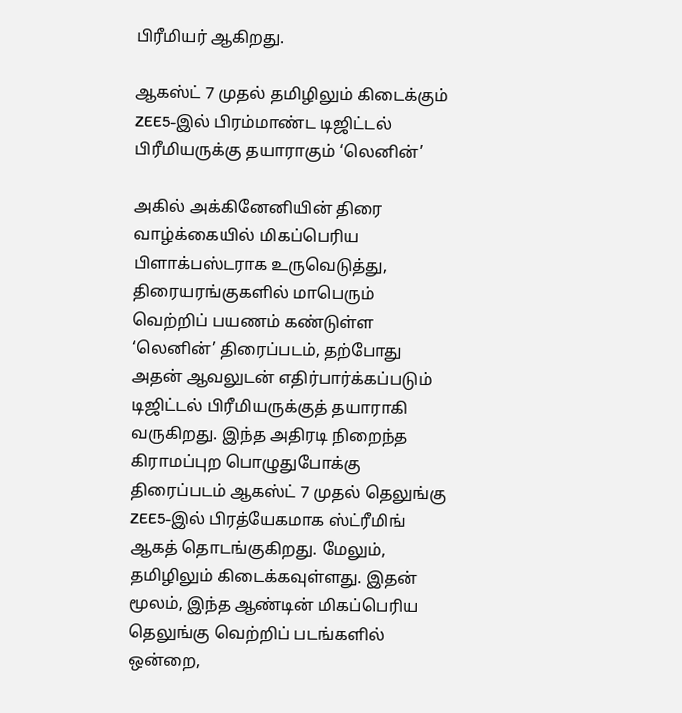பிரீமியர் ஆகிறது.

ஆகஸ்ட் 7 முதல் தமிழிலும் கிடைக்கும் ZEE5-இல் பிரம்மாண்ட டிஜிட்டல் பிரீமியருக்கு தயாராகும் ‘லெனின்’

அகில் அக்கினேனியின் திரை வாழ்க்கையில் மிகப்பெரிய பிளாக்பஸ்டராக உருவெடுத்து, திரையரங்குகளில் மாபெரும் வெற்றிப் பயணம் கண்டுள்ள ‘லெனின்’ திரைப்படம், தற்போது அதன் ஆவலுடன் எதிர்பார்க்கப்படும் டிஜிட்டல் பிரீமியருக்குத் தயாராகி வருகிறது. இந்த அதிரடி நிறைந்த கிராமப்புற பொழுதுபோக்கு திரைப்படம் ஆகஸ்ட் 7 முதல் தெலுங்கு ZEE5-இல் பிரத்யேகமாக ஸ்ட்ரீமிங் ஆகத் தொடங்குகிறது. மேலும், தமிழிலும் கிடைக்கவுள்ளது. இதன் மூலம், இந்த ஆண்டின் மிகப்பெரிய தெலுங்கு வெற்றிப் படங்களில் ஒன்றை,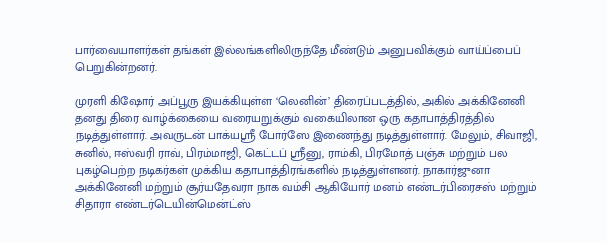பார்வையாளர்கள் தங்கள் இல்லங்களிலிருந்தே மீண்டும் அனுபவிக்கும் வாய்ப்பைப் பெறுகின்றனர்.

முரளி கிஷோர் அப்பூரு இயக்கியுள்ள ‘லெனின்’ திரைப்படத்தில், அகில் அக்கினேனி தனது திரை வாழ்க்கையை வரையறுக்கும் வகையிலான ஒரு கதாபாத்திரத்தில் நடித்துள்ளார். அவருடன் பாக்யஸ்ரீ போர்ஸே இணைந்து நடித்துள்ளார். மேலும், சிவாஜி, சுனில், ஈஸ்வரி ராவ், பிரம்மாஜி, கெட்டப் ஸ்ரீனு, ராம்கி, பிரமோத் பஞ்சு மற்றும் பல புகழ்பெற்ற நடிகர்கள் முக்கிய கதாபாத்திரங்களில் நடித்துள்ளனர். நாகார்ஜுனா அக்கினேனி மற்றும் சூர்யதேவரா நாக வம்சி ஆகியோர் மனம் எண்டர்பிரைசஸ் மற்றும் சிதாரா எண்டர்டெயின்மென்ட்ஸ்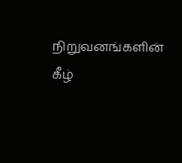நிறுவனங்களின் கீழ்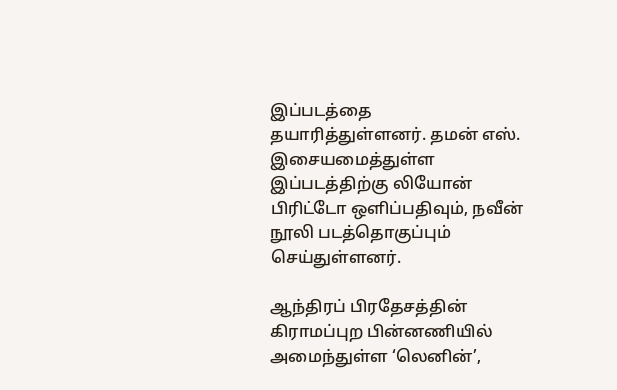இப்படத்தை தயாரித்துள்ளனர். தமன் எஸ். இசையமைத்துள்ள இப்படத்திற்கு லியோன் பிரிட்டோ ஒளிப்பதிவும், நவீன் நூலி படத்தொகுப்பும் செய்துள்ளனர்.

ஆந்திரப் பிரதேசத்தின் கிராமப்புற பின்னணியில் அமைந்துள்ள ‘லெனின்’,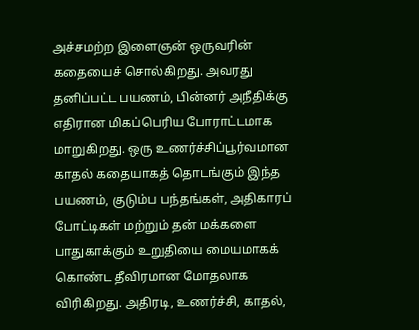அச்சமற்ற இளைஞன் ஒருவரின் கதையைச் சொல்கிறது. அவரது தனிப்பட்ட பயணம், பின்னர் அநீதிக்கு எதிரான மிகப்பெரிய போராட்டமாக மாறுகிறது. ஒரு உணர்ச்சிப்பூர்வமான காதல் கதையாகத் தொடங்கும் இந்த பயணம், குடும்ப பந்தங்கள், அதிகாரப் போட்டிகள் மற்றும் தன் மக்களை பாதுகாக்கும் உறுதியை மையமாகக் கொண்ட தீவிரமான மோதலாக விரிகிறது. அதிரடி, உணர்ச்சி, காதல்,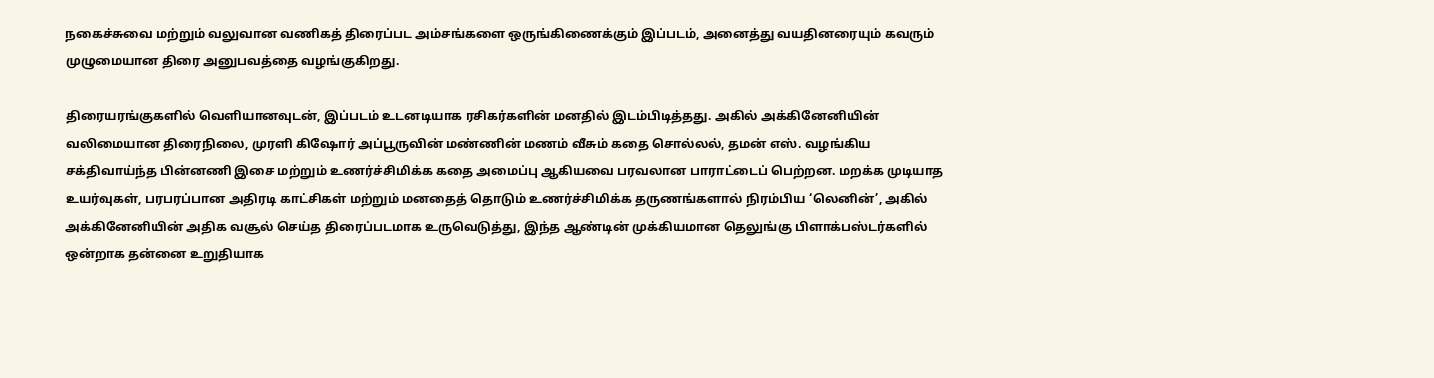நகைச்சுவை மற்றும் வலுவான வணிகத் திரைப்பட அம்சங்களை ஒருங்கிணைக்கும் இப்படம், அனைத்து வயதினரையும் கவரும் முழுமையான திரை அனுபவத்தை வழங்குகிறது.

திரையரங்குகளில் வெளியானவுடன், இப்படம் உடனடியாக ரசிகர்களின் மனதில் இடம்பிடித்தது. அகில் அக்கினேனியின் வலிமையான திரைநிலை, முரளி கிஷோர் அப்பூருவின் மண்ணின் மணம் வீசும் கதை சொல்லல், தமன் எஸ். வழங்கிய சக்திவாய்ந்த பின்னணி இசை மற்றும் உணர்ச்சிமிக்க கதை அமைப்பு ஆகியவை பரவலான பாராட்டைப் பெற்றன. மறக்க முடியாத உயர்வுகள், பரபரப்பான அதிரடி காட்சிகள் மற்றும் மனதைத் தொடும் உணர்ச்சிமிக்க தருணங்களால் நிரம்பிய ‘லெனின்’, அகில் அக்கினேனியின் அதிக வசூல் செய்த திரைப்படமாக உருவெடுத்து, இந்த ஆண்டின் முக்கியமான தெலுங்கு பிளாக்பஸ்டர்களில் ஒன்றாக தன்னை உறுதியாக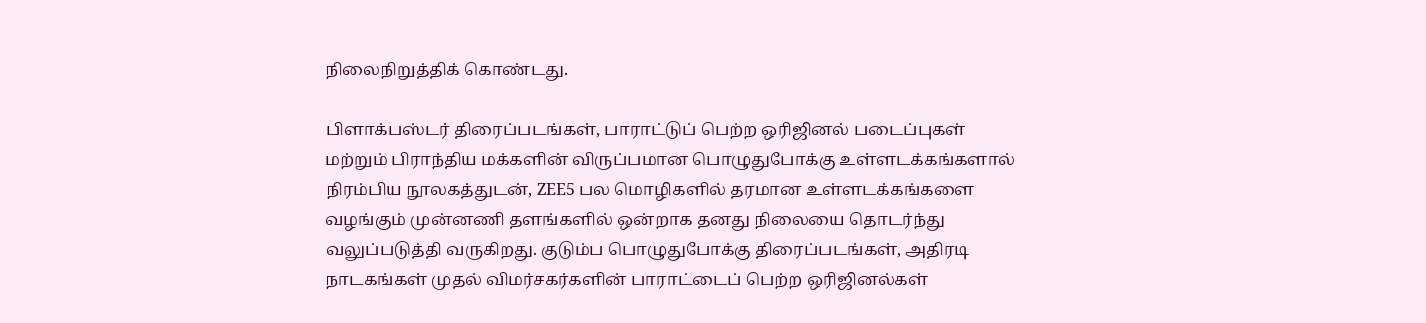நிலைநிறுத்திக் கொண்டது.

பிளாக்பஸ்டர் திரைப்படங்கள், பாராட்டுப் பெற்ற ஒரிஜினல் படைப்புகள் மற்றும் பிராந்திய மக்களின் விருப்பமான பொழுதுபோக்கு உள்ளடக்கங்களால் நிரம்பிய நூலகத்துடன், ZEE5 பல மொழிகளில் தரமான உள்ளடக்கங்களை வழங்கும் முன்னணி தளங்களில் ஒன்றாக தனது நிலையை தொடர்ந்து வலுப்படுத்தி வருகிறது. குடும்ப பொழுதுபோக்கு திரைப்படங்கள், அதிரடி நாடகங்கள் முதல் விமர்சகர்களின் பாராட்டைப் பெற்ற ஒரிஜினல்கள்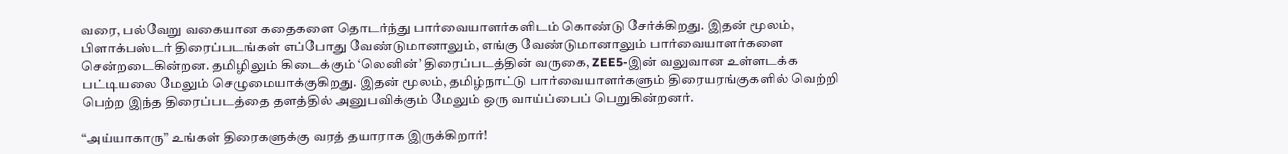வரை, பல்வேறு வகையான கதைகளை தொடர்ந்து பார்வையாளர்களிடம் கொண்டு சேர்க்கிறது. இதன் மூலம், பிளாக்பஸ்டர் திரைப்படங்கள் எப்போது வேண்டுமானாலும், எங்கு வேண்டுமானாலும் பார்வையாளர்களை சென்றடைகின்றன. தமிழிலும் கிடைக்கும் ‘லெனின்’ திரைப்படத்தின் வருகை, ZEE5-இன் வலுவான உள்ளடக்க பட்டியலை மேலும் செழுமையாக்குகிறது. இதன் மூலம், தமிழ்நாட்டு பார்வையாளர்களும் திரையரங்குகளில் வெற்றி பெற்ற இந்த திரைப்படத்தை தளத்தில் அனுபவிக்கும் மேலும் ஒரு வாய்ப்பைப் பெறுகின்றனர்.

“அய்யாகாரு” உங்கள் திரைகளுக்கு வரத் தயாராக இருக்கிறார்!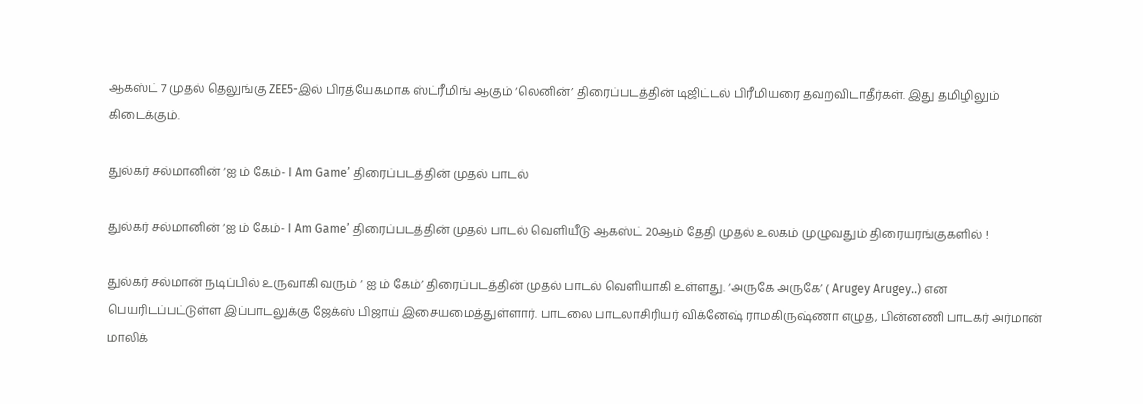ஆகஸ்ட் 7 முதல் தெலுங்கு ZEE5-இல் பிரத்யேகமாக ஸ்ட்ரீமிங் ஆகும் ‘லெனின்’ திரைப்படத்தின் டிஜிட்டல் பிரீமியரை தவறவிடாதீர்கள். இது தமிழிலும் கிடைக்கும்.

துல்கர் சல்மானின் ‘ஐ ம் கேம்- I Am Game’ திரைப்படத்தின் முதல் பாடல்

துல்கர் சல்மானின் ‘ஐ ம் கேம்- I Am Game’ திரைப்படத்தின் முதல் பாடல் வெளியீடு ஆகஸ்ட் 20ஆம் தேதி முதல் உலகம் முழுவதும் திரையரங்குகளில் !

துல்கர் சல்மான் நடிப்பில் உருவாகி வரும் ‘ ஐ ம் கேம்’ திரைப்படத்தின் முதல் பாடல் வெளியாகி உள்ளது. ‘அருகே அருகே’ ( Arugey Arugey..) என பெயரிடப்பட்டுள்ள இப்பாடலுக்கு ஜேக்ஸ் பிஜாய் இசையமைத்துள்ளார். பாடலை பாடலாசிரியர் விக்னேஷ் ராமகிருஷ்ணா எழுத, பின்னணி பாடகர் அர்மான் மாலிக்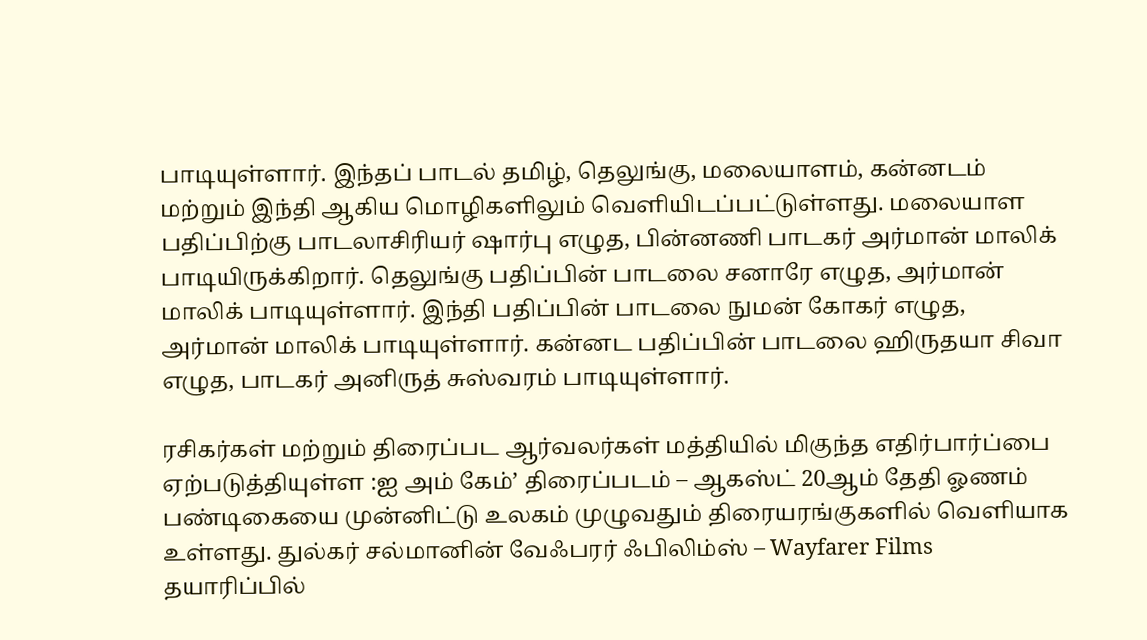பாடியுள்ளார். இந்தப் பாடல் தமிழ், தெலுங்கு, மலையாளம், கன்னடம் மற்றும் இந்தி ஆகிய மொழிகளிலும் வெளியிடப்பட்டுள்ளது. மலையாள பதிப்பிற்கு பாடலாசிரியர் ஷார்பு எழுத, பின்னணி பாடகர் அர்மான் மாலிக் பாடியிருக்கிறார். தெலுங்கு பதிப்பின் பாடலை சனாரே எழுத, அர்மான் மாலிக் பாடியுள்ளார். இந்தி பதிப்பின் பாடலை நுமன் கோகர் எழுத, அர்மான் மாலிக் பாடியுள்ளார். கன்னட பதிப்பின் பாடலை ஹிருதயா சிவா எழுத, பாடகர் அனிருத் சுஸ்வரம் பாடியுள்ளார்.

ரசிகர்கள் மற்றும் திரைப்பட ஆர்வலர்கள் மத்தியில் மிகுந்த எதிர்பார்ப்பை ஏற்படுத்தியுள்ள :ஐ அம் கேம்’ திரைப்படம் – ஆகஸ்ட் 20ஆம் தேதி ஓணம் பண்டிகையை முன்னிட்டு உலகம் முழுவதும் திரையரங்குகளில் வெளியாக உள்ளது. துல்கர் சல்மானின் வேஃபரர் ஃபிலிம்ஸ் – Wayfarer Films தயாரிப்பில்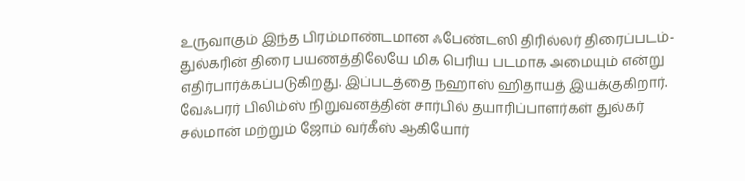உருவாகும் இந்த பிரம்மாண்டமான ஃபேண்டஸி திரில்லர் திரைப்படம்-  துல்கரின் திரை பயணத்திலேயே மிக பெரிய படமாக அமையும் என்று எதிர்பார்க்கப்படுகிறது. இப்படத்தை நஹாஸ் ஹிதாயத் இயக்குகிறார். வேஃபரர் பிலிம்ஸ் நிறுவனத்தின் சார்பில் தயாரிப்பாளர்கள் துல்கர் சல்மான் மற்றும் ஜோம் வர்கீஸ் ஆகியோர்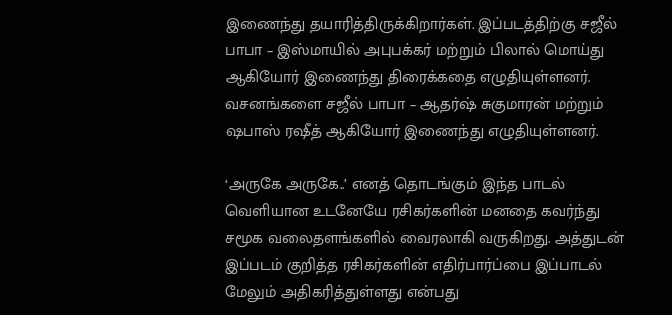இணைந்து தயாரித்திருக்கிறார்கள். இப்படத்திற்கு சஜீல் பாபா – இஸ்மாயில் அபுபக்கர் மற்றும் பிலால் மொய்து ஆகியோர் இணைந்து திரைக்கதை எழுதியுள்ளனர். வசனங்களை சஜீல் பாபா – ஆதர்ஷ் சுகுமாரன் மற்றும் ஷபாஸ் ரஷீத் ஆகியோர் இணைந்து எழுதியுள்ளனர்.

‘அருகே அருகே..’ எனத் தொடங்கும் இந்த பாடல் வெளியான உடனேயே ரசிகர்களின் மனதை கவர்ந்து சமூக வலைதளங்களில் வைரலாகி வருகிறது. அத்துடன் இப்படம் குறித்த ரசிகர்களின் எதிர்பார்ப்பை இப்பாடல் மேலும் அதிகரித்துள்ளது என்பது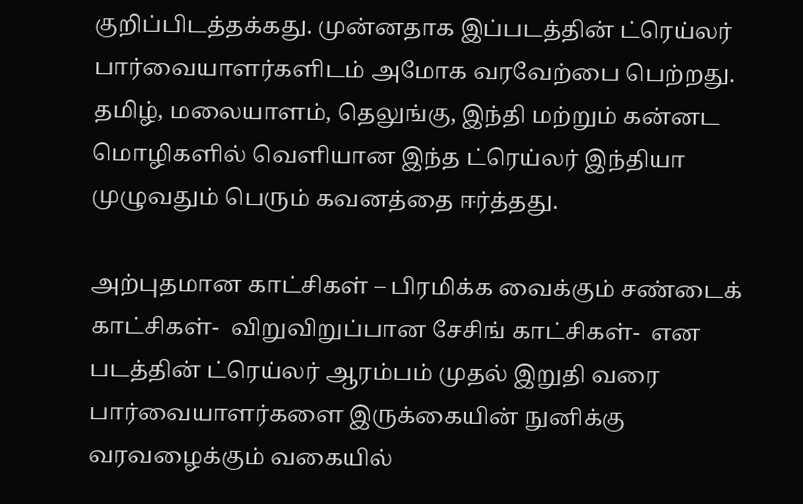குறிப்பிடத்தக்கது. முன்னதாக இப்படத்தின் ட்ரெய்லர் பார்வையாளர்களிடம் அமோக வரவேற்பை பெற்றது. தமிழ், மலையாளம், தெலுங்கு, இந்தி மற்றும் கன்னட மொழிகளில் வெளியான இந்த ட்ரெய்லர் இந்தியா முழுவதும் பெரும் கவனத்தை ஈர்த்தது.

அற்புதமான காட்சிகள் – பிரமிக்க வைக்கும் சண்டைக் காட்சிகள்-  விறுவிறுப்பான சேசிங் காட்சிகள்-  என படத்தின் ட்ரெய்லர் ஆரம்பம் முதல் இறுதி வரை பார்வையாளர்களை இருக்கையின் நுனிக்கு வரவழைக்கும் வகையில்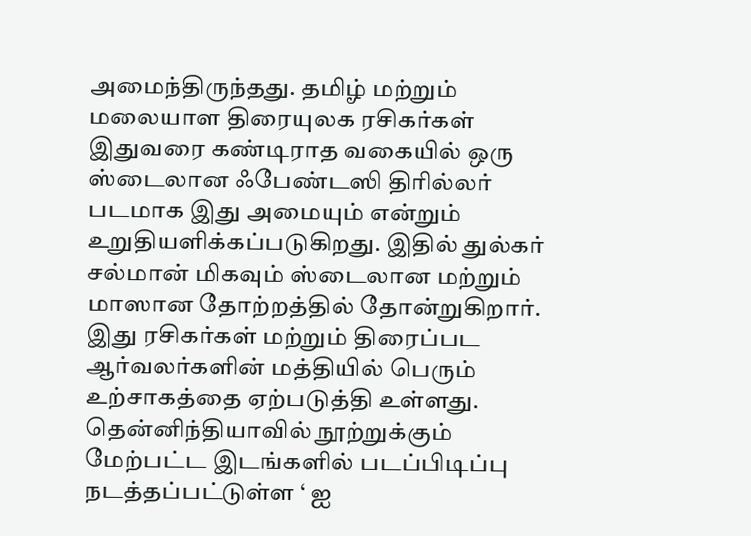அமைந்திருந்தது. தமிழ் மற்றும் மலையாள திரையுலக ரசிகர்கள் இதுவரை கண்டிராத வகையில் ஒரு ஸ்டைலான ஃபேண்டஸி திரில்லர் படமாக இது அமையும் என்றும்  உறுதியளிக்கப்படுகிறது. இதில் துல்கர் சல்மான் மிகவும் ஸ்டைலான மற்றும் மாஸான தோற்றத்தில் தோன்றுகிறார். இது ரசிகர்கள் மற்றும் திரைப்பட ஆர்வலர்களின் மத்தியில் பெரும் உற்சாகத்தை ஏற்படுத்தி உள்ளது. தென்னிந்தியாவில் நூற்றுக்கும் மேற்பட்ட இடங்களில் படப்பிடிப்பு நடத்தப்பட்டுள்ள ‘ ஐ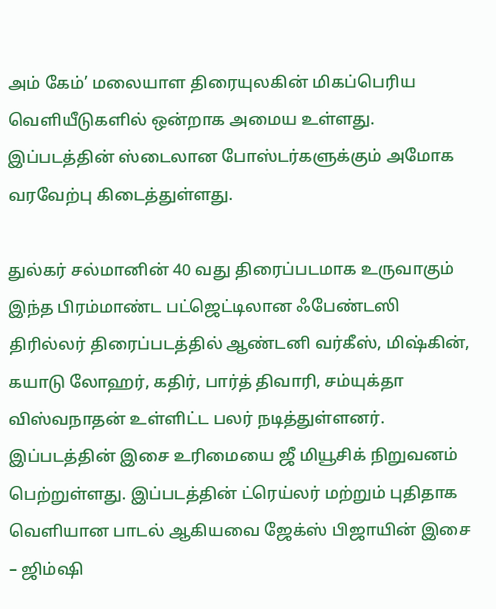அம் கேம்’ மலையாள திரையுலகின் மிகப்பெரிய வெளியீடுகளில் ஒன்றாக அமைய உள்ளது. இப்படத்தின் ஸ்டைலான போஸ்டர்களுக்கும் அமோக வரவேற்பு கிடைத்துள்ளது.

துல்கர் சல்மானின் 40 வது திரைப்படமாக உருவாகும் இந்த பிரம்மாண்ட பட்ஜெட்டிலான ஃபேண்டஸி திரில்லர் திரைப்படத்தில் ஆண்டனி வர்கீஸ், மிஷ்கின், கயாடு லோஹர், கதிர், பார்த் திவாரி, சம்யுக்தா விஸ்வநாதன் உள்ளிட்ட பலர் நடித்துள்ளனர். இப்படத்தின் இசை உரிமையை ஜீ மியூசிக் நிறுவனம் பெற்றுள்ளது. இப்படத்தின் ட்ரெய்லர் மற்றும் புதிதாக வெளியான பாடல் ஆகியவை ஜேக்ஸ் பிஜாயின் இசை – ஜிம்ஷி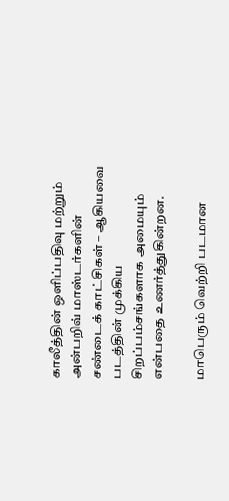காலீத்தின் ஒளிப்பதிவு மற்றும் அன்பறிவ் மாஸ்டர்களின் சண்டைக் காட்சிகள் – ஆகியவை படத்தின் முக்கிய சிறப்பம்சங்களாக அமையும் என்பதை உணர்த்துகின்றன.

மாபெரும் வெற்றி படமான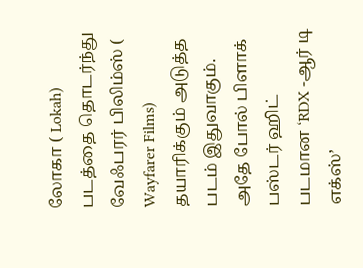லோகா ( Lokah) படத்தை தொடர்ந்து வேஃபரர் பிலிம்ஸ் ( Wayfarer Films) தயாரிக்கும் அடுத்த படம் இதுவாகும். அதே போல் பிளாக் பஸ்டர் ஹிட் படமான ‘RDX -ஆர் டி எக்ஸ்’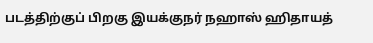படத்திற்குப் பிறகு இயக்குநர் நஹாஸ் ஹிதாயத்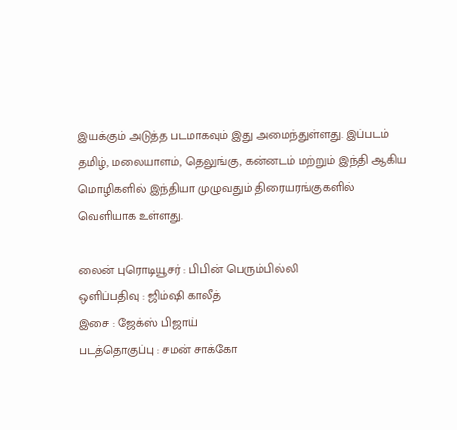இயக்கும் அடுத்த படமாகவும் இது அமைந்துள்ளது. இப்படம் தமிழ், மலையாளம், தெலுங்கு, கன்னடம் மற்றும் இந்தி ஆகிய மொழிகளில் இந்தியா முழுவதும் திரையரங்குகளில் வெளியாக உள்ளது.

லைன் புரொடியூசர் : பிபின் பெரும்பில்லி
ஒளிப்பதிவு : ஜிம்ஷி காலீத்
இசை : ஜேக்ஸ் பிஜாய்
படத்தொகுப்பு : சமன் சாக்கோ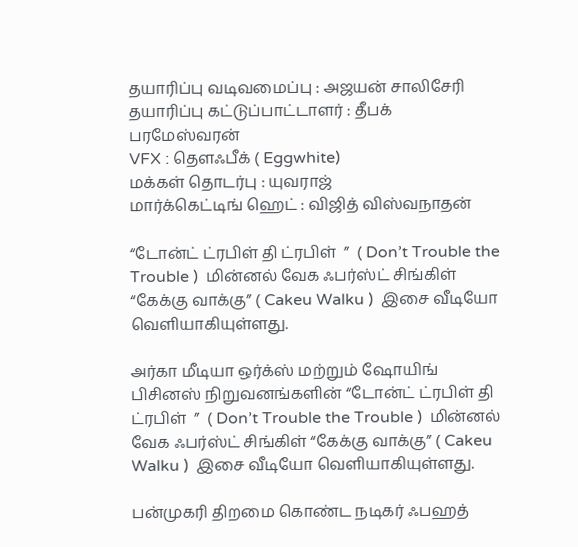தயாரிப்பு வடிவமைப்பு : அஜயன் சாலிசேரி
தயாரிப்பு கட்டுப்பாட்டாளர் : தீபக் பரமேஸ்வரன்
VFX : தௌஃபீக் ( Eggwhite)
மக்கள் தொடர்பு : யுவராஜ்
மார்க்கெட்டிங் ஹெட் : விஜித் விஸ்வநாதன்

“டோன்ட் ட்ரபிள் தி ட்ரபிள்  ”  ( Don’t Trouble the Trouble )  மின்னல் வேக ஃபர்ஸ்ட் சிங்கிள் “கேக்கு வாக்கு” ( Cakeu Walku )  இசை வீடியோ வெளியாகியுள்ளது.

அர்கா மீடியா ஒர்க்ஸ் மற்றும் ஷோயிங் பிசினஸ் நிறுவனங்களின் “டோன்ட் ட்ரபிள் தி ட்ரபிள்  ”  ( Don’t Trouble the Trouble )  மின்னல் வேக ஃபர்ஸ்ட் சிங்கிள் “கேக்கு வாக்கு” ( Cakeu Walku )  இசை வீடியோ வெளியாகியுள்ளது.

பன்முகரி திறமை கொண்ட நடிகர் ஃபஹத்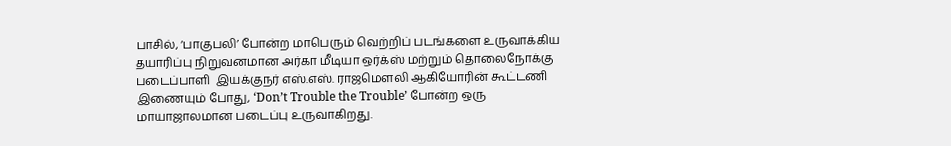பாசில், ‘பாகுபலி’ போன்ற மாபெரும் வெற்றிப் படங்களை உருவாக்கிய தயாரிப்பு நிறுவனமான அர்கா மீடியா ஒர்க்ஸ் மற்றும் தொலைநோக்கு படைப்பாளி  இயக்குநர் எஸ்.எஸ். ராஜமௌலி ஆகியோரின் கூட்டணி இணையும் போது, ‘Don’t Trouble the Trouble’ போன்ற ஒரு மாயாஜாலமான படைப்பு உருவாகிறது.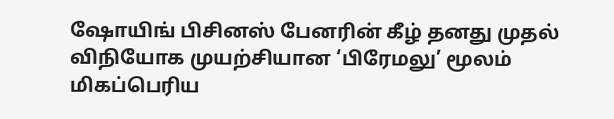ஷோயிங் பிசினஸ் பேனரின் கீழ் தனது முதல் விநியோக முயற்சியான ‘பிரேமலு’ மூலம் மிகப்பெரிய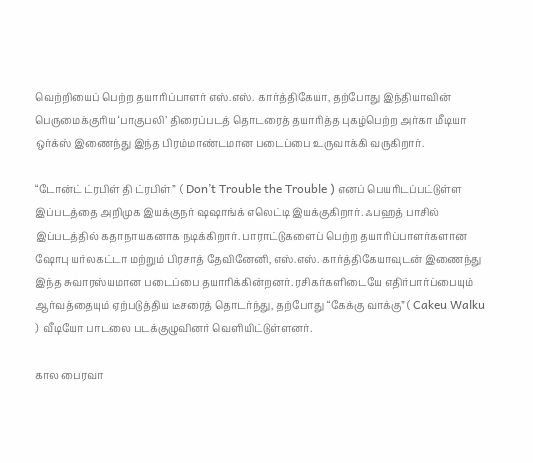வெற்றியைப் பெற்ற தயாரிப்பாளர் எஸ்.எஸ். கார்த்திகேயா, தற்போது இந்தியாவின் பெருமைக்குரிய ‘பாகுபலி’ திரைப்படத் தொடரைத் தயாரித்த புகழ்பெற்ற அர்கா மீடியா ஒர்க்ஸ் இணைந்து இந்த பிரம்மாண்டமான படைப்பை உருவாக்கி வருகிறார்.

“டோன்ட் ட்ரபிள் தி ட்ரபிள்”  ( Don’t Trouble the Trouble ) எனப் பெயரிடப்பட்டுள்ள இப்படத்தை அறிமுக இயக்குநர் ஷஷாங்க் எலெட்டி இயக்குகிறார். ஃபஹத் பாசில் இப்படத்தில் கதாநாயகனாக நடிக்கிறார். பாராட்டுகளைப் பெற்ற தயாரிப்பாளர்களான ஷோபு யர்லகட்டா மற்றும் பிரசாத் தேவினேனி, எஸ்.எஸ். கார்த்திகேயாவுடன் இணைந்து இந்த சுவாரஸ்யமான படைப்பை தயாரிக்கின்றனர். ரசிகர்களிடையே எதிர்பார்ப்பையும் ஆர்வத்தையும் ஏற்படுத்திய டீசரைத் தொடர்ந்து, தற்போது “கேக்கு வாக்கு” ( Cakeu Walku )  வீடியோ பாடலை படக்குழுவினர் வெளியிட்டுள்ளனர்.

கால பைரவா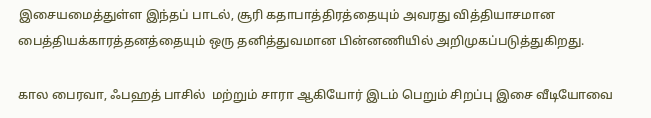இசையமைத்துள்ள இந்தப் பாடல், சூரி கதாபாத்திரத்தையும் அவரது வித்தியாசமான பைத்தியக்காரத்தனத்தையும் ஒரு தனித்துவமான பின்னணியில் அறிமுகப்படுத்துகிறது.

கால பைரவா, ஃபஹத் பாசில்  மற்றும் சாரா ஆகியோர் இடம் பெறும் சிறப்பு இசை வீடியோவை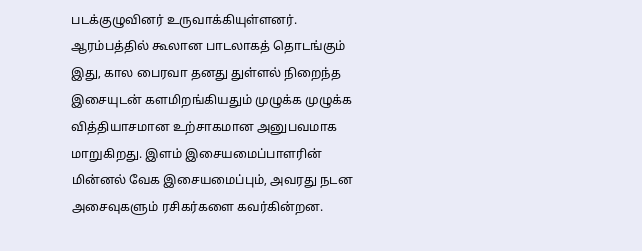படக்குழுவினர் உருவாக்கியுள்ளனர். ஆரம்பத்தில் கூலான பாடலாகத் தொடங்கும் இது, கால பைரவா தனது துள்ளல் நிறைந்த இசையுடன் களமிறங்கியதும் முழுக்க முழுக்க வித்தியாசமான உற்சாகமான அனுபவமாக மாறுகிறது. இளம் இசையமைப்பாளரின் மின்னல் வேக இசையமைப்பும், அவரது நடன அசைவுகளும் ரசிகர்களை கவர்கின்றன.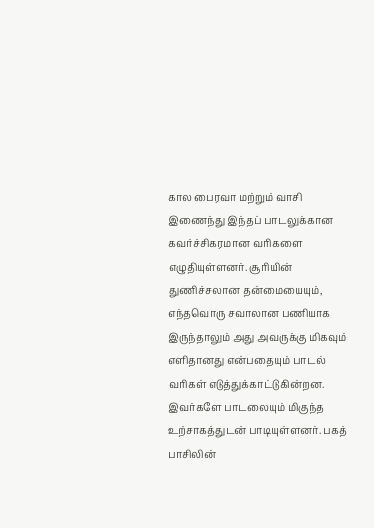கால பைரவா மற்றும் வாசி இணைந்து இந்தப் பாடலுக்கான கவர்ச்சிகரமான வரிகளை எழுதியுள்ளனர். சூரியின் துணிச்சலான தன்மையையும், எந்தவொரு சவாலான பணியாக இருந்தாலும் அது அவருக்கு மிகவும் எளிதானது என்பதையும் பாடல் வரிகள் எடுத்துக்காட்டுகின்றன. இவர்களே பாடலையும் மிகுந்த உற்சாகத்துடன் பாடியுள்ளனர். பகத் பாசிலின்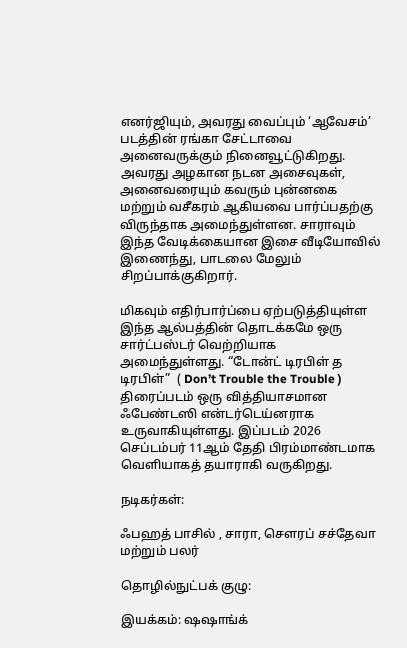எனர்ஜியும், அவரது வைப்பும் ‘ஆவேசம்’ படத்தின் ரங்கா சேட்டாவை அனைவருக்கும் நினைவூட்டுகிறது. அவரது அழகான நடன அசைவுகள், அனைவரையும் கவரும் புன்னகை மற்றும் வசீகரம் ஆகியவை பார்ப்பதற்கு விருந்தாக அமைந்துள்ளன. சாராவும் இந்த வேடிக்கையான இசை வீடியோவில் இணைந்து, பாடலை மேலும் சிறப்பாக்குகிறார்.

மிகவும் எதிர்பார்ப்பை ஏற்படுத்தியுள்ள இந்த ஆல்பத்தின் தொடக்கமே ஒரு சார்ட்பஸ்டர் வெற்றியாக அமைந்துள்ளது. “டோன்ட் டிரபிள் த டிரபிள்”  ( Don’t Trouble the Trouble )  திரைப்படம் ஒரு வித்தியாசமான ஃபேண்டஸி என்டர்டெய்னராக உருவாகியுள்ளது. இப்படம் 2026 செப்டம்பர் 11ஆம் தேதி பிரம்மாண்டமாக வெளியாகத் தயாராகி வருகிறது.

நடிகர்கள்:

ஃபஹத் பாசில் , சாரா, சௌரப் சச்தேவா மற்றும் பலர்

தொழில்நுட்பக் குழு:

இயக்கம்: ஷஷாங்க்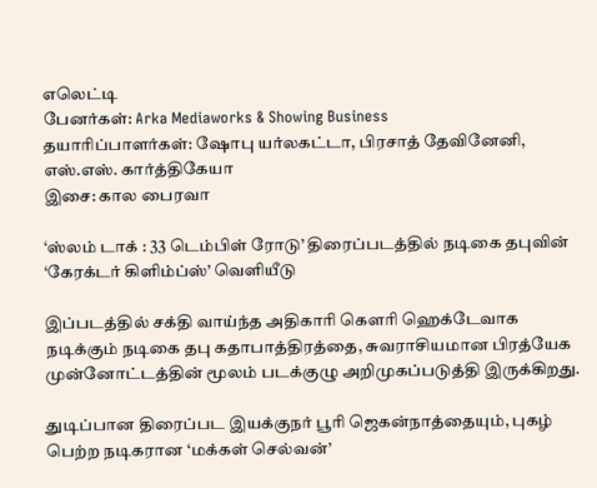எலெட்டி
பேனர்கள்: Arka Mediaworks & Showing Business
தயாரிப்பாளர்கள்: ஷோபு யர்லகட்டா, பிரசாத் தேவினேனி, எஸ்.எஸ். கார்த்திகேயா
இசை: கால பைரவா

‘ஸ்லம் டாக் : 33 டெம்பிள் ரோடு’ திரைப்படத்தில் நடிகை தபுவின் ‘கேரக்டர் கிளிம்ப்ஸ்’ வெளியீடு

இப்படத்தில் சக்தி வாய்ந்த அதிகாரி கௌரி ஹெக்டேவாக நடிக்கும் நடிகை தபு கதாபாத்திரத்தை, சுவராசியமான பிரத்யேக முன்னோட்டத்தின் மூலம் படக்குழு அறிமுகப்படுத்தி இருக்கிறது.

துடிப்பான திரைப்பட இயக்குநர் பூரி ஜெகன்நாத்தையும், புகழ் பெற்ற நடிகரான ‘மக்கள் செல்வன்’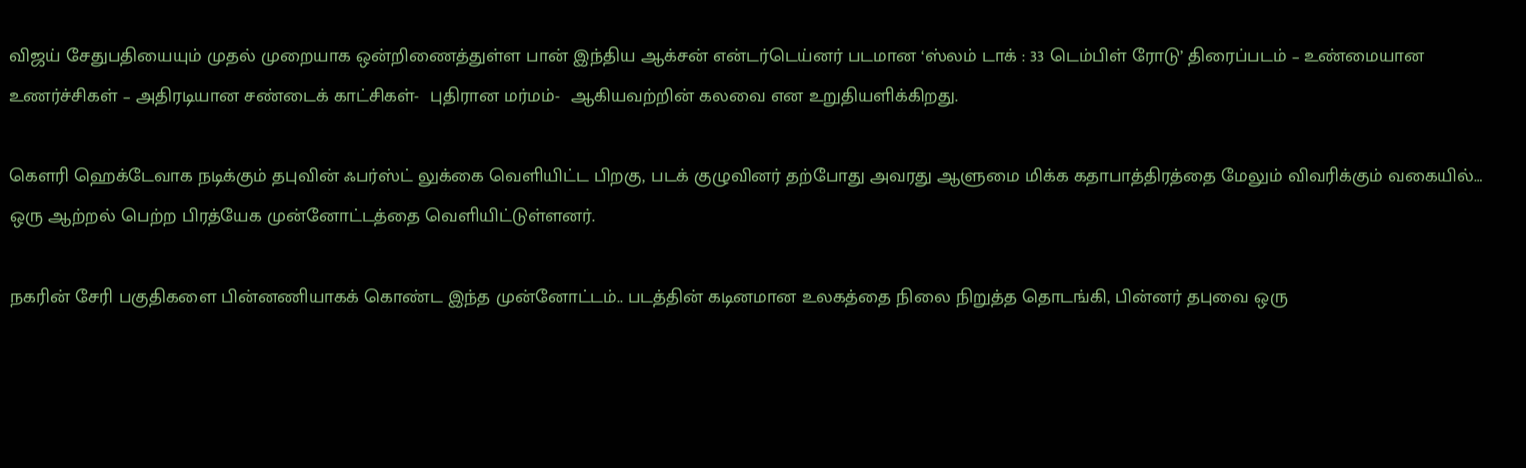விஜய் சேதுபதியையும் முதல் முறையாக ஒன்றிணைத்துள்ள பான் இந்திய ஆக்சன் என்டர்டெய்னர் படமான ‘ஸ்லம் டாக் : 33 டெம்பிள் ரோடு’ திரைப்படம் – உண்மையான உணர்ச்சிகள் – அதிரடியான சண்டைக் காட்சிகள்-  புதிரான மர்மம்-  ஆகியவற்றின் கலவை என உறுதியளிக்கிறது.

கௌரி ஹெக்டேவாக நடிக்கும் தபுவின் ஃபர்ஸ்ட் லுக்கை வெளியிட்ட பிறகு, படக் குழுவினர் தற்போது அவரது ஆளுமை மிக்க கதாபாத்திரத்தை மேலும் விவரிக்கும் வகையில்… ஒரு ஆற்றல் பெற்ற பிரத்யேக முன்னோட்டத்தை வெளியிட்டுள்ளனர்.

நகரின் சேரி பகுதிகளை பின்னணியாகக் கொண்ட இந்த முன்னோட்டம்.. படத்தின் கடினமான உலகத்தை நிலை நிறுத்த தொடங்கி, பின்னர் தபுவை ஒரு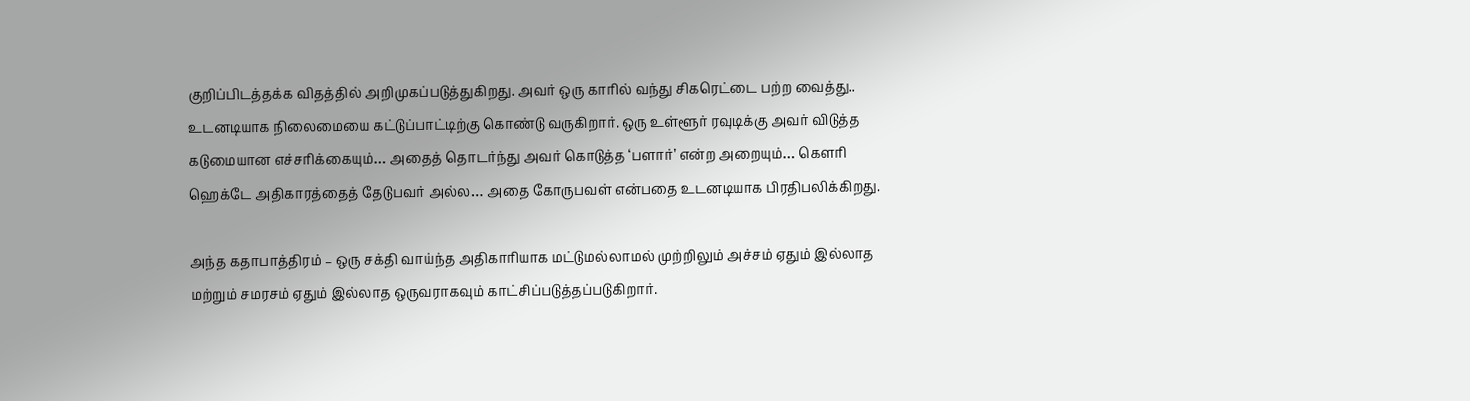குறிப்பிடத்தக்க விதத்தில் அறிமுகப்படுத்துகிறது. அவர் ஒரு காரில் வந்து சிகரெட்டை பற்ற வைத்து.. உடனடியாக நிலைமையை கட்டுப்பாட்டிற்கு கொண்டு வருகிறார். ஒரு உள்ளூர் ரவுடிக்கு அவர் விடுத்த கடுமையான எச்சரிக்கையும்… அதைத் தொடர்ந்து அவர் கொடுத்த ‘பளார்’ என்ற அறையும்… கௌரி ஹெக்டே அதிகாரத்தைத் தேடுபவர் அல்ல… அதை கோருபவள் என்பதை உடனடியாக பிரதிபலிக்கிறது.

அந்த கதாபாத்திரம் – ஒரு சக்தி வாய்ந்த அதிகாரியாக மட்டுமல்லாமல் முற்றிலும் அச்சம் ஏதும் இல்லாத மற்றும் சமரசம் ஏதும் இல்லாத ஒருவராகவும் காட்சிப்படுத்தப்படுகிறார்.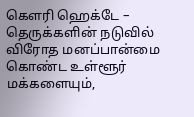கௌரி ஹெக்டே – தெருக்களின் நடுவில் விரோத மனப்பான்மை கொண்ட உள்ளூர் மக்களையும்,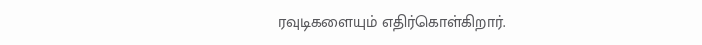ரவுடிகளையும் எதிர்கொள்கிறார்.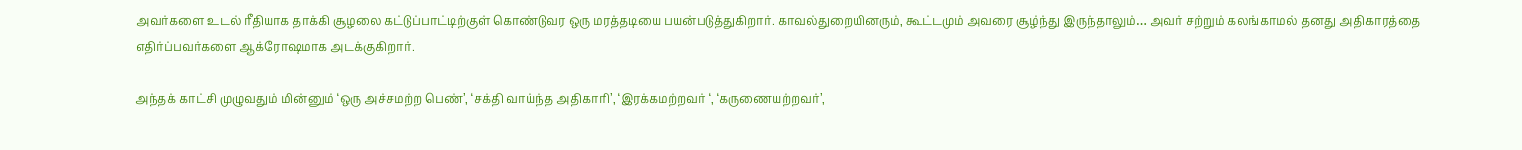அவர்களை உடல் ரீதியாக தாக்கி சூழலை கட்டுப்பாட்டிற்குள் கொண்டுவர ஒரு மரத்தடியை பயன்படுத்துகிறார். காவல்துறையினரும், கூட்டமும் அவரை சூழ்ந்து இருந்தாலும்… அவர் சற்றும் கலங்காமல் தனது அதிகாரத்தை எதிர்ப்பவர்களை ஆக்ரோஷமாக அடக்குகிறார்.

அந்தக் காட்சி முழுவதும் மின்னும் ‘ஒரு அச்சமற்ற பெண்’, ‘சக்தி வாய்ந்த அதிகாரி’, ‘இரக்கமற்றவர் ‘, ‘கருணையற்றவர்’,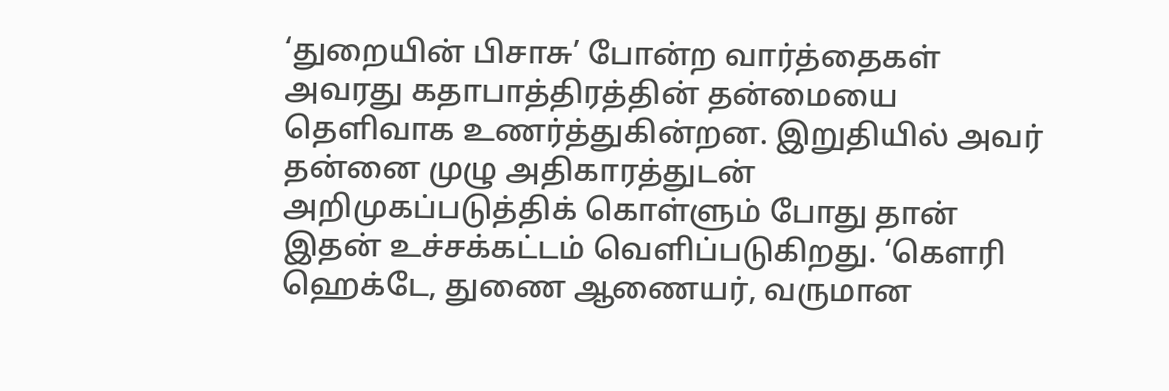‘துறையின் பிசாசு’ போன்ற வார்த்தைகள் அவரது கதாபாத்திரத்தின் தன்மையை தெளிவாக உணர்த்துகின்றன. இறுதியில் அவர் தன்னை முழு அதிகாரத்துடன் அறிமுகப்படுத்திக் கொள்ளும் போது தான் இதன் உச்சக்கட்டம் வெளிப்படுகிறது. ‘கௌரி ஹெக்டே, துணை ஆணையர், வருமான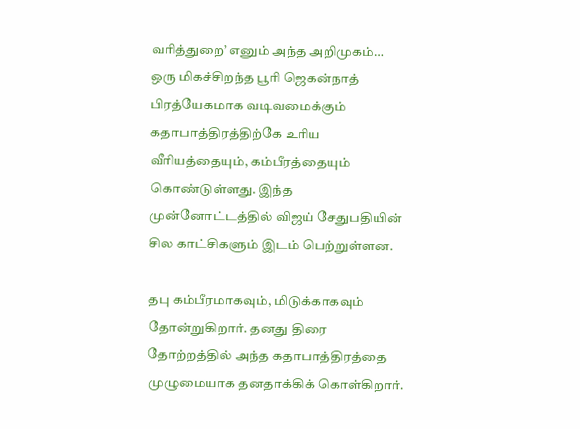வரித்துறை’ எனும் அந்த அறிமுகம்… ஒரு மிகச்சிறந்த பூரி ஜெகன்நாத் பிரத்யேகமாக வடிவமைக்கும் கதாபாத்திரத்திற்கே உரிய வீரியத்தையும், கம்பீரத்தையும் கொண்டுள்ளது. இந்த முன்னோட்டத்தில் விஜய் சேதுபதியின் சில காட்சிகளும் இடம் பெற்றுள்ளன.

தபு கம்பீரமாகவும், மிடுக்காகவும் தோன்றுகிறார். தனது திரை தோற்றத்தில் அந்த கதாபாத்திரத்தை முழுமையாக தனதாக்கிக் கொள்கிறார்.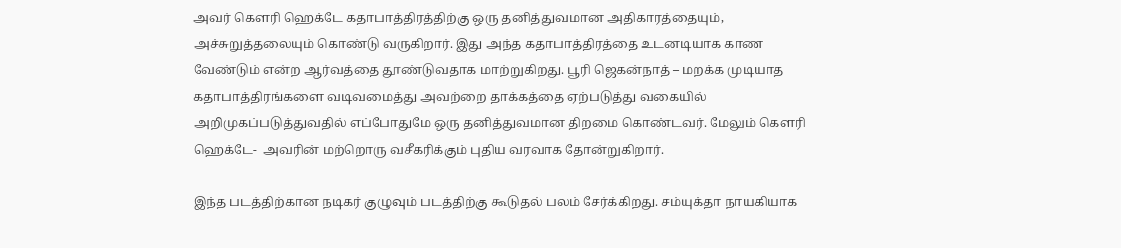அவர் கௌரி ஹெக்டே கதாபாத்திரத்திற்கு ஒரு தனித்துவமான அதிகாரத்தையும், அச்சுறுத்தலையும் கொண்டு வருகிறார். இது அந்த கதாபாத்திரத்தை உடனடியாக காண வேண்டும் என்ற ஆர்வத்தை தூண்டுவதாக மாற்றுகிறது. பூரி ஜெகன்நாத் – மறக்க முடியாத கதாபாத்திரங்களை வடிவமைத்து அவற்றை தாக்கத்தை ஏற்படுத்து வகையில் அறிமுகப்படுத்துவதில் எப்போதுமே ஒரு தனித்துவமான திறமை கொண்டவர். மேலும் கௌரி ஹெக்டே-  அவரின் மற்றொரு வசீகரிக்கும் புதிய வரவாக தோன்றுகிறார்.

இந்த படத்திற்கான நடிகர் குழுவும் படத்திற்கு கூடுதல் பலம் சேர்க்கிறது. சம்யுக்தா நாயகியாக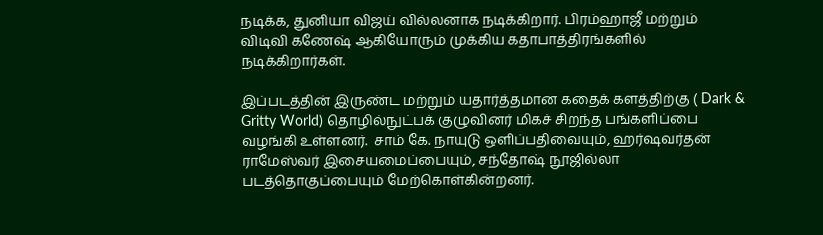நடிக்க, துனியா விஜய் வில்லனாக நடிக்கிறார். பிரம்ஹாஜீ மற்றும் விடிவி கணேஷ் ஆகியோரும் முக்கிய கதாபாத்திரங்களில் நடிக்கிறார்கள்.

இப்படத்தின் இருண்ட மற்றும் யதார்த்தமான கதைக் களத்திற்கு ( Dark & Gritty World) தொழில்நுட்பக் குழுவினர் மிகச் சிறந்த பங்களிப்பை வழங்கி உள்ளனர்.  சாம் கே. நாயுடு ஒளிப்பதிவையும், ஹர்ஷவர்தன் ராமேஸ்வர் இசையமைப்பையும், சந்தோஷ் நூஜில்லா படத்தொகுப்பையும் மேற்கொள்கின்றனர்.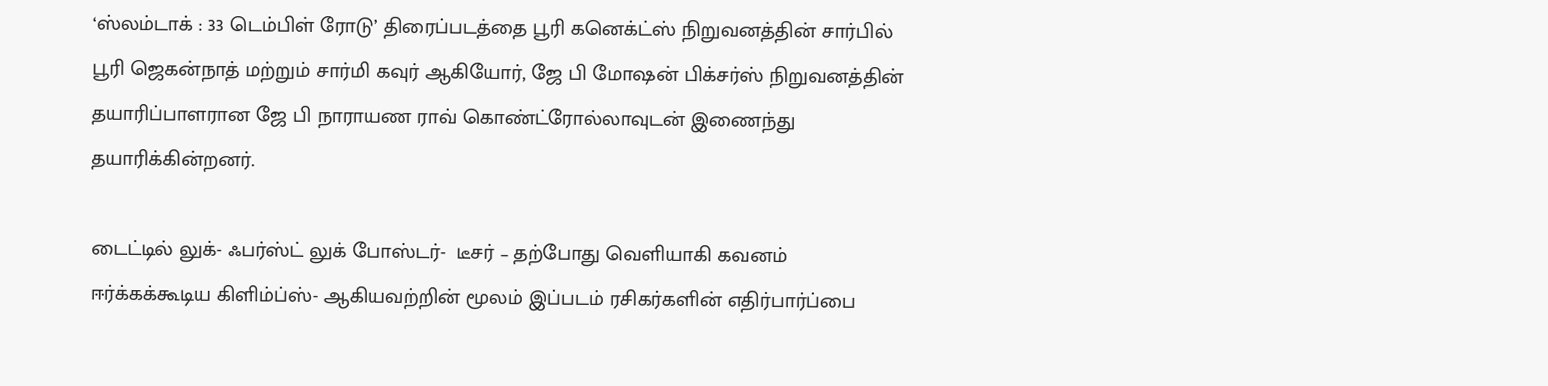‘ஸ்லம்டாக் : 33 டெம்பிள் ரோடு’ திரைப்படத்தை பூரி கனெக்ட்ஸ் நிறுவனத்தின் சார்பில் பூரி ஜெகன்நாத் மற்றும் சார்மி கவுர் ஆகியோர், ஜே பி மோஷன் பிக்சர்ஸ் நிறுவனத்தின் தயாரிப்பாளரான ஜே பி நாராயண ராவ் கொண்ட்ரோல்லாவுடன் இணைந்து தயாரிக்கின்றனர்.

டைட்டில் லுக்- ஃபர்ஸ்ட் லுக் போஸ்டர்-  டீசர் – தற்போது வெளியாகி கவனம் ஈர்க்கக்கூடிய கிளிம்ப்ஸ்- ஆகியவற்றின் மூலம் இப்படம் ரசிகர்களின் எதிர்பார்ப்பை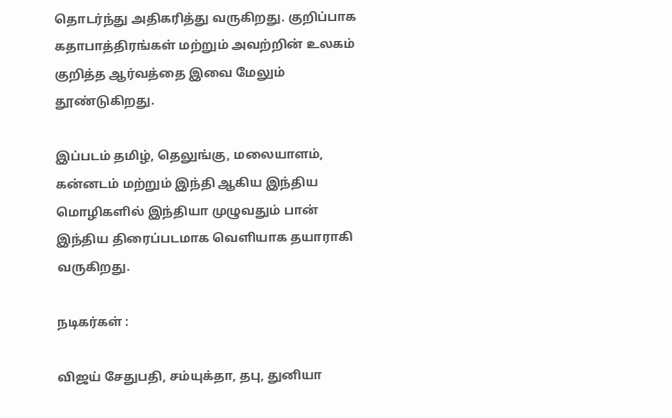தொடர்ந்து அதிகரித்து வருகிறது. குறிப்பாக கதாபாத்திரங்கள் மற்றும் அவற்றின் உலகம் குறித்த ஆர்வத்தை இவை மேலும் தூண்டுகிறது.

இப்படம் தமிழ், தெலுங்கு, மலையாளம், கன்னடம் மற்றும் இந்தி ஆகிய இந்திய மொழிகளில் இந்தியா முழுவதும் பான் இந்திய திரைப்படமாக வெளியாக தயாராகி வருகிறது.

நடிகர்கள் :

விஜய் சேதுபதி, சம்யுக்தா, தபு, துனியா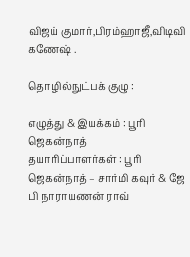விஜய் குமார்,பிரம்ஹாஜீ,விடிவி கணேஷ் .

தொழில்நுட்பக் குழு :

எழுத்து & இயக்கம் : பூரி ஜெகன்நாத்
தயாரிப்பாளர்கள் : பூரி ஜெகன்நாத் – சார்மி கவுர் & ஜே பி நாராயணன் ராவ்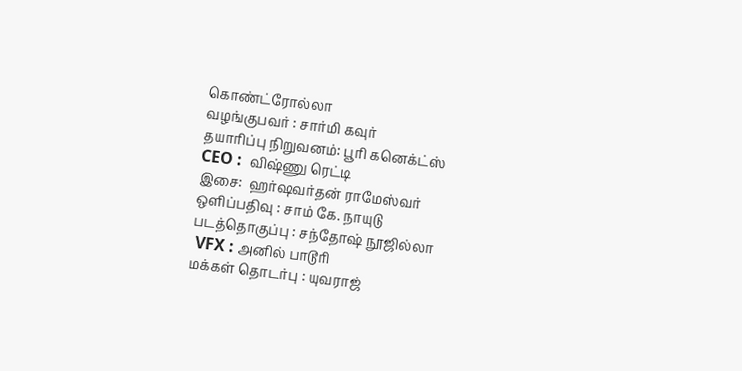கொண்ட்ரோல்லா
வழங்குபவர் : சார்மி கவுர்
தயாரிப்பு நிறுவனம்: பூரி கனெக்ட்ஸ்
CEO :  விஷ்ணு ரெட்டி
இசை:  ஹர்ஷவர்தன் ராமேஸ்வர்
ஒளிப்பதிவு : சாம் கே. நாயுடு
படத்தொகுப்பு : சந்தோஷ் நூஜில்லா
 VFX : அனில் பாடூரி
மக்கள் தொடர்பு : யுவராஜ்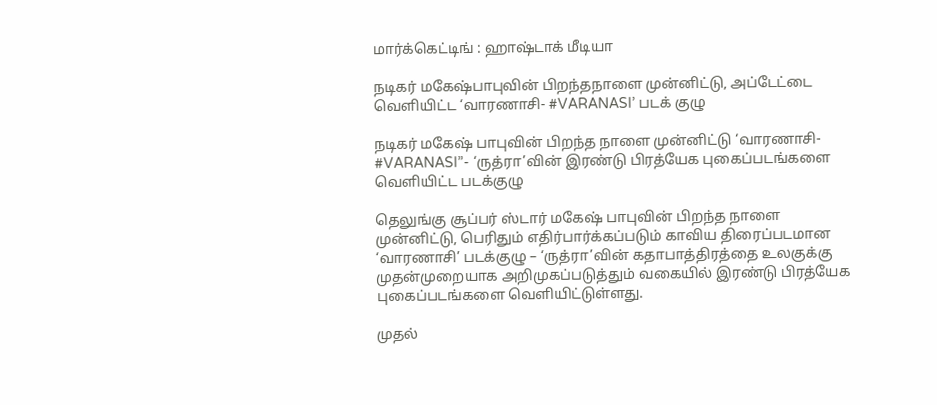மார்க்கெட்டிங் : ஹாஷ்டாக் மீடியா

நடிகர் மகேஷ்பாபுவின் பிறந்தநாளை முன்னிட்டு, அப்டேட்டை வெளியிட்ட ‘வாரணாசி- #VARANASI’ படக் குழு

நடிகர் மகேஷ் பாபுவின் பிறந்த நாளை முன்னிட்டு ‘வாரணாசி- #VARANASI”- ‘ருத்ரா’வின் இரண்டு பிரத்யேக புகைப்படங்களை வெளியிட்ட படக்குழு

தெலுங்கு சூப்பர் ஸ்டார் மகேஷ் பாபுவின் பிறந்த நாளை முன்னிட்டு, பெரிதும் எதிர்பார்க்கப்படும் காவிய திரைப்படமான ‘வாரணாசி’ படக்குழு – ‘ருத்ரா’வின் கதாபாத்திரத்தை உலகுக்கு முதன்முறையாக அறிமுகப்படுத்தும் வகையில் இரண்டு பிரத்யேக புகைப்படங்களை வெளியிட்டுள்ளது.

முதல்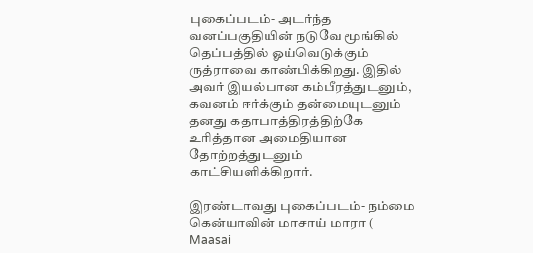புகைப்படம்- அடர்ந்த வனப்பகுதியின் நடுவே மூங்கில் தெப்பத்தில் ஓய்வெடுக்கும் ருத்ராவை காண்பிக்கிறது. இதில் அவர் இயல்பான கம்பீரத்துடனும், கவனம் ஈர்க்கும் தன்மையுடனும் தனது கதாபாத்திரத்திற்கே உரித்தான அமைதியான தோற்றத்துடனும் காட்சியளிக்கிறார்.

இரண்டாவது புகைப்படம்- நம்மை கென்யாவின் மாசாய் மாரா ( Maasai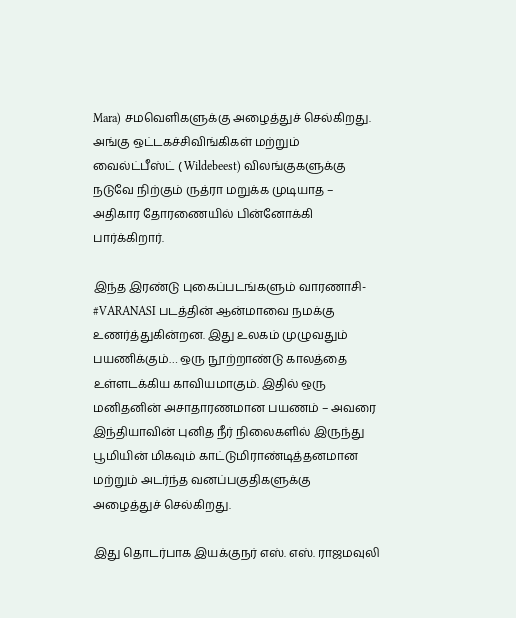Mara) சமவெளிகளுக்கு அழைத்துச் செல்கிறது. அங்கு ஒட்டகச்சிவிங்கிகள் மற்றும் வைல்ட்பீஸ்ட் ( Wildebeest) விலங்குகளுக்கு நடுவே நிற்கும் ருத்ரா மறுக்க முடியாத – அதிகார தோரணையில் பின்னோக்கி பார்க்கிறார்.

இந்த இரண்டு புகைப்படங்களும் வாரணாசி- #VARANASI படத்தின் ஆன்மாவை நமக்கு உணர்த்துகின்றன. இது உலகம் முழுவதும் பயணிக்கும்… ஒரு நூற்றாண்டு காலத்தை உள்ளடக்கிய காவியமாகும். இதில் ஒரு மனிதனின் அசாதாரணமான பயணம் – அவரை இந்தியாவின் புனித நீர் நிலைகளில் இருந்து பூமியின் மிகவும் காட்டுமிராண்டித்தனமான மற்றும் அடர்ந்த வனப்பகுதிகளுக்கு அழைத்துச் செல்கிறது.

இது தொடர்பாக இயக்குநர் எஸ். எஸ். ராஜமவுலி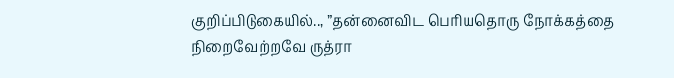குறிப்பிடுகையில்.., ”தன்னைவிட பெரியதொரு நோக்கத்தை நிறைவேற்றவே ருத்ரா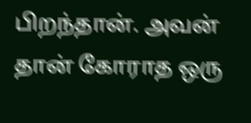பிறந்தான். அவன் தான் கோராத ஒரு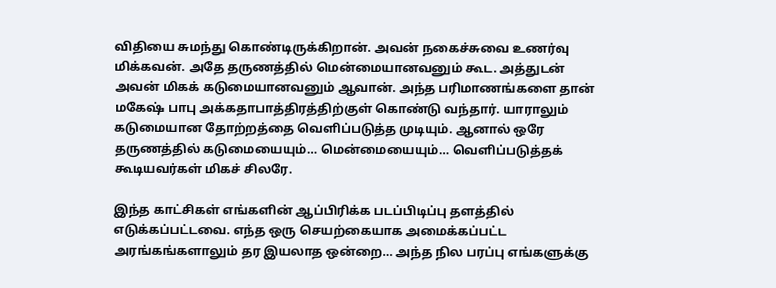விதியை சுமந்து கொண்டிருக்கிறான். அவன் நகைச்சுவை உணர்வு மிக்கவன். அதே தருணத்தில் மென்மையானவனும் கூட. அத்துடன் அவன் மிகக் கடுமையானவனும் ஆவான். அந்த பரிமாணங்களை தான் மகேஷ் பாபு அக்கதாபாத்திரத்திற்குள் கொண்டு வந்தார். யாராலும் கடுமையான தோற்றத்தை வெளிப்படுத்த முடியும். ஆனால் ஒரே தருணத்தில் கடுமையையும்… மென்மையையும்… வெளிப்படுத்தக் கூடியவர்கள் மிகச் சிலரே.

இந்த காட்சிகள் எங்களின் ஆப்பிரிக்க படப்பிடிப்பு தளத்தில் எடுக்கப்பட்டவை. எந்த ஒரு செயற்கையாக அமைக்கப்பட்ட அரங்கங்களாலும் தர இயலாத ஒன்றை… அந்த நில பரப்பு எங்களுக்கு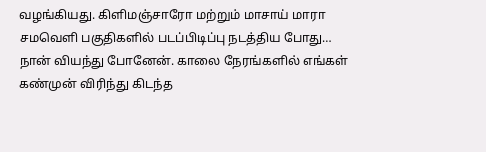வழங்கியது. கிளிமஞ்சாரோ மற்றும் மாசாய் மாரா சமவெளி பகுதிகளில் படப்பிடிப்பு நடத்திய போது… நான் வியந்து போனேன். காலை நேரங்களில் எங்கள் கண்முன் விரிந்து கிடந்த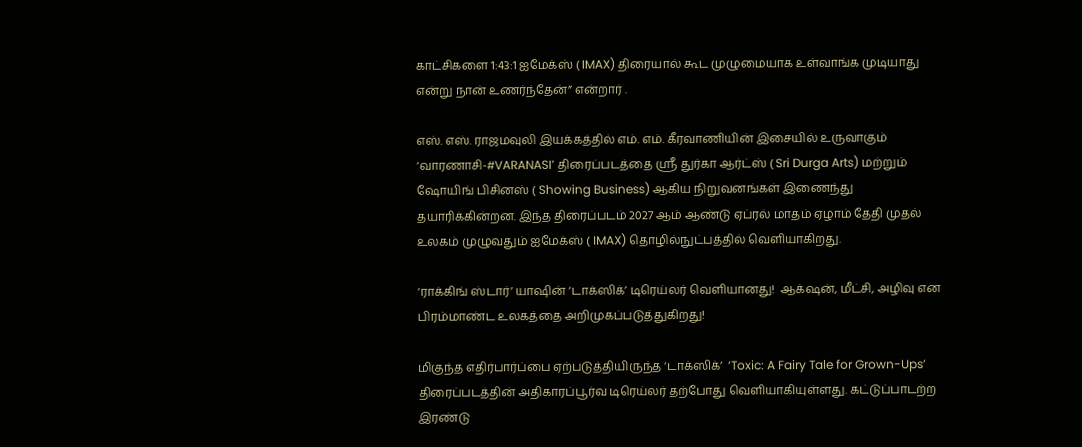காட்சிகளை 1:43:1 ஐமேக்ஸ் ( IMAX) திரையால் கூட முழுமையாக உள்வாங்க முடியாது என்று நான் உணர்ந்தேன்” என்றார் .

எஸ். எஸ். ராஜமவுலி இயக்கத்தில் எம். எம். கீரவாணியின் இசையில் உருவாகும் ‘வாரணாசி-#VARANASI’ திரைப்படத்தை ஸ்ரீ துர்கா ஆர்ட்ஸ் ( Sri Durga Arts) மற்றும் ஷோயிங் பிசினஸ் ( Showing Business) ஆகிய நிறுவனங்கள் இணைந்து தயாரிக்கின்றன. இந்த திரைப்படம் 2027 ஆம் ஆண்டு ஏப்ரல் மாதம் ஏழாம் தேதி முதல் உலகம் முழுவதும் ஐமேக்ஸ் ( IMAX) தொழில்நுட்பத்தில் வெளியாகிறது.

‘ராக்கிங் ஸ்டார்’ யாஷின் ‘டாக்ஸிக்’ டிரெய்லர் வெளியானது!  ஆக்‌ஷன், மீட்சி, அழிவு என  பிரம்மாண்ட உலகத்தை அறிமுகப்படுத்துகிறது!

மிகுந்த எதிர்பார்ப்பை ஏற்படுத்தியிருந்த ‘டாக்ஸிக்’  ‘Toxic: A Fairy Tale for Grown-Ups’ திரைப்படத்தின் அதிகாரப்பூர்வ டிரெய்லர் தற்போது வெளியாகியுள்ளது. கட்டுப்பாடற்ற இரண்டு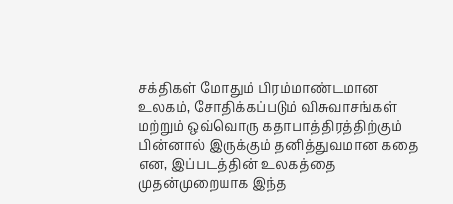சக்திகள் மோதும் பிரம்மாண்டமான உலகம், சோதிக்கப்படும் விசுவாசங்கள் மற்றும் ஒவ்வொரு கதாபாத்திரத்திற்கும் பின்னால் இருக்கும் தனித்துவமான கதை என, இப்படத்தின் உலகத்தை முதன்முறையாக இந்த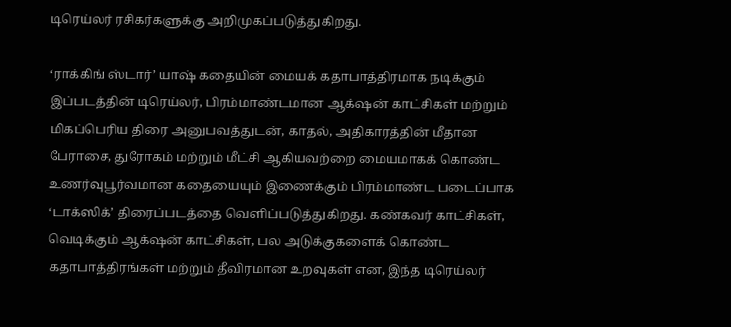டிரெய்லர் ரசிகர்களுக்கு அறிமுகப்படுத்துகிறது.

‘ராக்கிங் ஸ்டார்’ யாஷ் கதையின் மையக் கதாபாத்திரமாக நடிக்கும் இப்படத்தின் டிரெய்லர், பிரம்மாண்டமான ஆக்‌ஷன் காட்சிகள் மற்றும் மிகப்பெரிய திரை அனுபவத்துடன், காதல், அதிகாரத்தின் மீதான பேராசை, துரோகம் மற்றும் மீட்சி ஆகியவற்றை மையமாகக் கொண்ட உணர்வுபூர்வமான கதையையும் இணைக்கும் பிரம்மாண்ட படைப்பாக ‘டாக்ஸிக்’ திரைப்படத்தை வெளிப்படுத்துகிறது. கண்கவர் காட்சிகள், வெடிக்கும் ஆக்‌ஷன் காட்சிகள், பல அடுக்குகளைக் கொண்ட கதாபாத்திரங்கள் மற்றும் தீவிரமான உறவுகள் என, இந்த டிரெய்லர்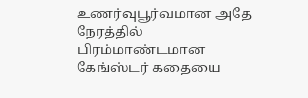உணர்வுபூர்வமான அதே நேரத்தில் பிரம்மாண்டமான கேங்ஸ்டர் கதையை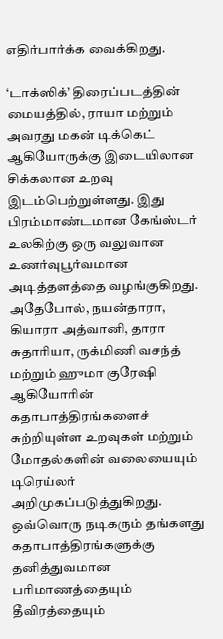எதிர்பார்க்க வைக்கிறது.

‘டாக்ஸிக்’ திரைப்படத்தின் மையத்தில், ராயா மற்றும் அவரது மகன் டிக்கெட் ஆகியோருக்கு இடையிலான சிக்கலான உறவு இடம்பெற்றுள்ளது. இது பிரம்மாண்டமான கேங்ஸ்டர் உலகிற்கு ஒரு வலுவான உணர்வுபூர்வமான அடித்தளத்தை வழங்குகிறது. அதேபோல், நயன்தாரா, கியாரா அத்வானி, தாரா சுதாரியா, ருக்மிணி வசந்த் மற்றும் ஹுமா குரேஷி ஆகியோரின் கதாபாத்திரங்களைச் சுற்றியுள்ள உறவுகள் மற்றும் மோதல்களின் வலையையும் டிரெய்லர் அறிமுகப்படுத்துகிறது. ஒவ்வொரு நடிகரும் தங்களது கதாபாத்திரங்களுக்கு தனித்துவமான பரிமாணத்தையும் தீவிரத்தையும்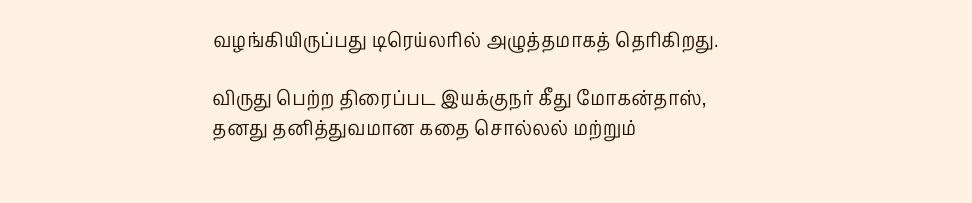வழங்கியிருப்பது டிரெய்லரில் அழுத்தமாகத் தெரிகிறது.

விருது பெற்ற திரைப்பட இயக்குநர் கீது மோகன்தாஸ், தனது தனித்துவமான கதை சொல்லல் மற்றும்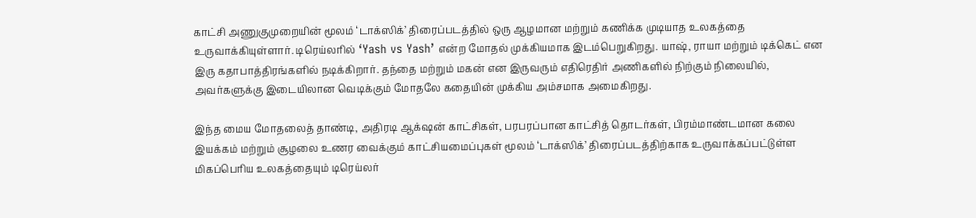காட்சி அணுகுமுறையின் மூலம் ‘டாக்ஸிக்’ திரைப்படத்தில் ஒரு ஆழமான மற்றும் கணிக்க முடியாத உலகத்தை உருவாக்கியுள்ளார். டிரெய்லரில் ‘Yash vs Yash’ என்ற மோதல் முக்கியமாக இடம்பெறுகிறது. யாஷ், ராயா மற்றும் டிக்கெட் என இரு கதாபாத்திரங்களில் நடிக்கிறார். தந்தை மற்றும் மகன் என இருவரும் எதிரெதிர் அணிகளில் நிற்கும் நிலையில், அவர்களுக்கு இடையிலான வெடிக்கும் மோதலே கதையின் முக்கிய அம்சமாக அமைகிறது.

இந்த மைய மோதலைத் தாண்டி, அதிரடி ஆக்‌ஷன் காட்சிகள், பரபரப்பான காட்சித் தொடர்கள், பிரம்மாண்டமான கலை இயக்கம் மற்றும் சூழலை உணர வைக்கும் காட்சியமைப்புகள் மூலம் ‘டாக்ஸிக்’ திரைப்படத்திற்காக உருவாக்கப்பட்டுள்ள மிகப்பெரிய உலகத்தையும் டிரெய்லர்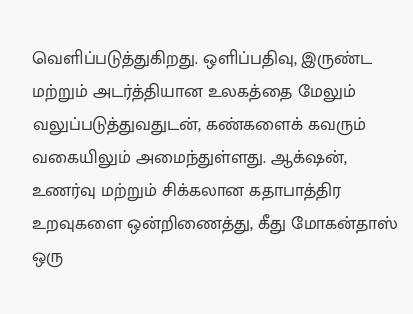வெளிப்படுத்துகிறது. ஒளிப்பதிவு, இருண்ட மற்றும் அடர்த்தியான உலகத்தை மேலும் வலுப்படுத்துவதுடன், கண்களைக் கவரும் வகையிலும் அமைந்துள்ளது. ஆக்‌ஷன், உணர்வு மற்றும் சிக்கலான கதாபாத்திர உறவுகளை ஒன்றிணைத்து, கீது மோகன்தாஸ் ஒரு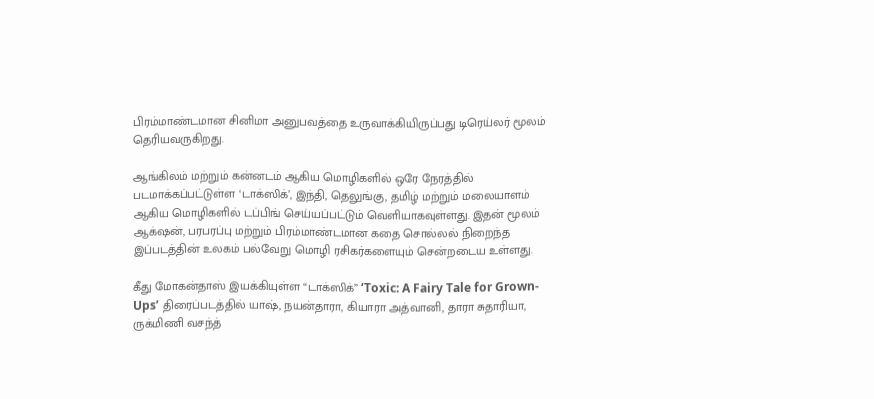பிரம்மாண்டமான சினிமா அனுபவத்தை உருவாக்கியிருப்பது டிரெய்லர் மூலம் தெரியவருகிறது.

ஆங்கிலம் மற்றும் கன்னடம் ஆகிய மொழிகளில் ஒரே நேரத்தில் படமாக்கப்பட்டுள்ள ‘டாக்ஸிக்’, இந்தி, தெலுங்கு, தமிழ் மற்றும் மலையாளம் ஆகிய மொழிகளில் டப்பிங் செய்யப்பட்டும் வெளியாகவுள்ளது. இதன் மூலம் ஆக்‌ஷன், பரபரப்பு மற்றும் பிரம்மாண்டமான கதை சொல்லல் நிறைந்த இப்படத்தின் உலகம் பல்வேறு மொழி ரசிகர்களையும் சென்றடைய உள்ளது.

கீது மோகன்தாஸ் இயக்கியுள்ள “டாக்ஸிக்” ‘Toxic: A Fairy Tale for Grown-Ups’ திரைப்படத்தில் யாஷ், நயன்தாரா, கியாரா அத்வானி, தாரா சுதாரியா, ருக்மிணி வசந்த்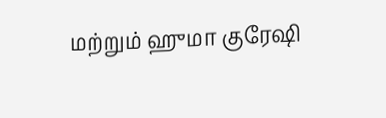மற்றும் ஹுமா குரேஷி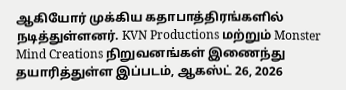ஆகியோர் முக்கிய கதாபாத்திரங்களில் நடித்துள்ளனர். KVN Productions மற்றும் Monster Mind Creations நிறுவனங்கள் இணைந்து தயாரித்துள்ள இப்படம், ஆகஸ்ட் 26, 2026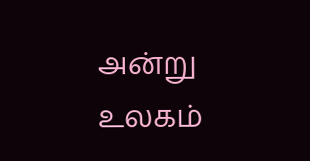அன்று உலகம்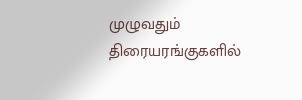முழுவதும் திரையரங்குகளில்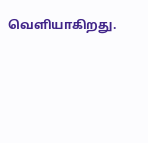வெளியாகிறது.